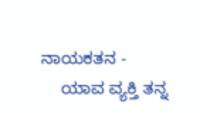ನಾಯಕತನ -
    ಯಾವ ವ್ಯಕ್ತಿ ತನ್ನ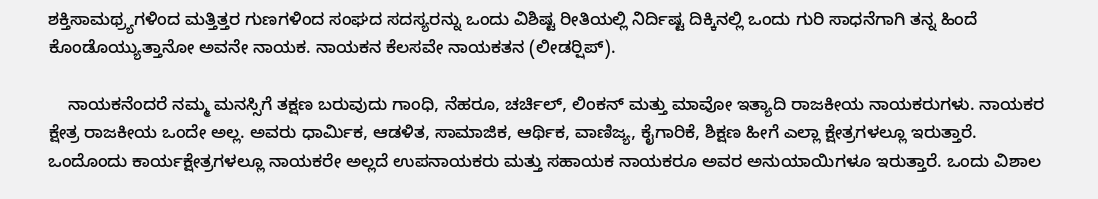ಶಕ್ತಿಸಾಮಥ್ರ್ಯಗಳಿಂದ ಮತ್ತಿತ್ತರ ಗುಣಗಳಿಂದ ಸಂಘದ ಸದಸ್ಯರನ್ನು ಒಂದು ವಿಶಿಷ್ಟ ರೀತಿಯಲ್ಲಿ ನಿರ್ದಿಷ್ಟ ದಿಕ್ಕಿನಲ್ಲಿ ಒಂದು ಗುರಿ ಸಾಧನೆಗಾಗಿ ತನ್ನ ಹಿಂದೆ ಕೊಂಡೊಯ್ಯುತ್ತಾನೋ ಅವನೇ ನಾಯಕ. ನಾಯಕನ ಕೆಲಸವೇ ನಾಯಕತನ (ಲೀಡರ್‍ಷಿಪ್).

    ನಾಯಕನೆಂದರೆ ನಮ್ಮ ಮನಸ್ಸಿಗೆ ತಕ್ಷಣ ಬರುವುದು ಗಾಂಧಿ, ನೆಹರೂ, ಚರ್ಚಿಲ್, ಲಿಂಕನ್ ಮತ್ತು ಮಾವೋ ಇತ್ಯಾದಿ ರಾಜಕೀಯ ನಾಯಕರುಗಳು. ನಾಯಕರ ಕ್ಷೇತ್ರ ರಾಜಕೀಯ ಒಂದೇ ಅಲ್ಲ. ಅವರು ಧಾರ್ಮಿಕ, ಆಡಳಿತ, ಸಾಮಾಜಿಕ, ಆರ್ಥಿಕ, ವಾಣಿಜ್ಯ, ಕೈಗಾರಿಕೆ, ಶಿಕ್ಷಣ ಹೀಗೆ ಎಲ್ಲಾ ಕ್ಷೇತ್ರಗಳಲ್ಲೂ ಇರುತ್ತಾರೆ. ಒಂದೊಂದು ಕಾರ್ಯಕ್ಷೇತ್ರಗಳಲ್ಲೂ ನಾಯಕರೇ ಅಲ್ಲದೆ ಉಪನಾಯಕರು ಮತ್ತು ಸಹಾಯಕ ನಾಯಕರೂ ಅವರ ಅನುಯಾಯಿಗಳೂ ಇರುತ್ತಾರೆ. ಒಂದು ವಿಶಾಲ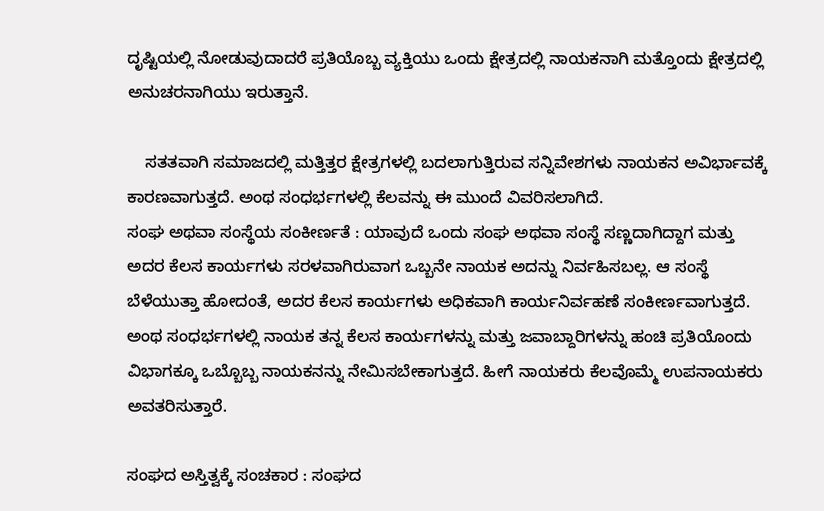ದೃಷ್ಟಿಯಲ್ಲಿ ನೋಡುವುದಾದರೆ ಪ್ರತಿಯೊಬ್ಬ ವ್ಯಕ್ತಿಯು ಒಂದು ಕ್ಷೇತ್ರದಲ್ಲಿ ನಾಯಕನಾಗಿ ಮತ್ತೊಂದು ಕ್ಷೇತ್ರದಲ್ಲಿ ಅನುಚರನಾಗಿಯು ಇರುತ್ತಾನೆ.

    ಸತತವಾಗಿ ಸಮಾಜದಲ್ಲಿ ಮತ್ತಿತ್ತರ ಕ್ಷೇತ್ರಗಳಲ್ಲಿ ಬದಲಾಗುತ್ತಿರುವ ಸನ್ನಿವೇಶಗಳು ನಾಯಕನ ಅವಿರ್ಭಾವಕ್ಕೆ ಕಾರಣವಾಗುತ್ತದೆ. ಅಂಥ ಸಂಧರ್ಭಗಳಲ್ಲಿ ಕೆಲವನ್ನು ಈ ಮುಂದೆ ವಿವರಿಸಲಾಗಿದೆ.
ಸಂಘ ಅಥವಾ ಸಂಸ್ಥೆಯ ಸಂಕೀರ್ಣತೆ : ಯಾವುದೆ ಒಂದು ಸಂಘ ಅಥವಾ ಸಂಸ್ಥೆ ಸಣ್ಣದಾಗಿದ್ದಾಗ ಮತ್ತು ಅದರ ಕೆಲಸ ಕಾರ್ಯಗಳು ಸರಳವಾಗಿರುವಾಗ ಒಬ್ಬನೇ ನಾಯಕ ಅದನ್ನು ನಿರ್ವಹಿಸಬಲ್ಲ. ಆ ಸಂಸ್ಥೆ ಬೆಳೆಯುತ್ತಾ ಹೋದಂತೆ, ಅದರ ಕೆಲಸ ಕಾರ್ಯಗಳು ಅಧಿಕವಾಗಿ ಕಾರ್ಯನಿರ್ವಹಣೆ ಸಂಕೀರ್ಣವಾಗುತ್ತದೆ. ಅಂಥ ಸಂಧರ್ಭಗಳಲ್ಲಿ ನಾಯಕ ತನ್ನ ಕೆಲಸ ಕಾರ್ಯಗಳನ್ನು ಮತ್ತು ಜವಾಬ್ದಾರಿಗಳನ್ನು ಹಂಚಿ ಪ್ರತಿಯೊಂದು ವಿಭಾಗಕ್ಕೂ ಒಬ್ಬೊಬ್ಬ ನಾಯಕನನ್ನು ನೇಮಿಸಬೇಕಾಗುತ್ತದೆ. ಹೀಗೆ ನಾಯಕರು ಕೆಲವೊಮ್ಮೆ ಉಪನಾಯಕರು ಅವತರಿಸುತ್ತಾರೆ.

ಸಂಘದ ಅಸ್ತಿತ್ವಕ್ಕೆ ಸಂಚಕಾರ : ಸಂಘದ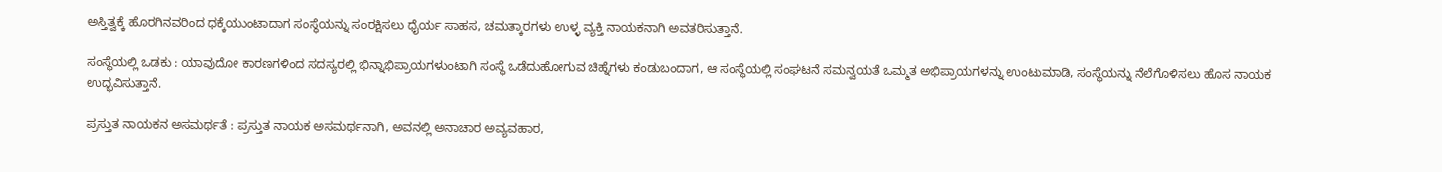ಅಸ್ತಿತ್ವಕ್ಕೆ ಹೊರಗಿನವರಿಂದ ಧಕ್ಕೆಯುಂಟಾದಾಗ ಸಂಸ್ಥೆಯನ್ನು ಸಂರಕ್ಷಿಸಲು ಧೈರ್ಯ ಸಾಹಸ, ಚಮತ್ಕಾರಗಳು ಉಳ್ಳ ವ್ಯಕ್ತಿ ನಾಯಕನಾಗಿ ಅವತರಿಸುತ್ತಾನೆ.

ಸಂಸ್ಥೆಯಲ್ಲಿ ಒಡಕು : ಯಾವುದೋ ಕಾರಣಗಳಿಂದ ಸದಸ್ಯರಲ್ಲಿ ಭಿನ್ನಾಭಿಪ್ರಾಯಗಳುಂಟಾಗಿ ಸಂಸ್ಥೆ ಒಡೆದುಹೋಗುವ ಚಿಹ್ನೆಗಳು ಕಂಡುಬಂದಾಗ, ಆ ಸಂಸ್ಥೆಯಲ್ಲಿ ಸಂಘಟನೆ ಸಮನ್ವಯತೆ ಒಮ್ಮತ ಅಭಿಪ್ರಾಯಗಳನ್ನು ಉಂಟುಮಾಡಿ, ಸಂಸ್ಥೆಯನ್ನು ನೆಲೆಗೊಳಿಸಲು ಹೊಸ ನಾಯಕ ಉದ್ಭವಿಸುತ್ತಾನೆ.

ಪ್ರಸ್ತುತ ನಾಯಕನ ಅಸಮರ್ಥತೆ : ಪ್ರಸ್ತುತ ನಾಯಕ ಅಸಮರ್ಥನಾಗಿ, ಅವನಲ್ಲಿ ಅನಾಚಾರ ಅವ್ಯವಹಾರ,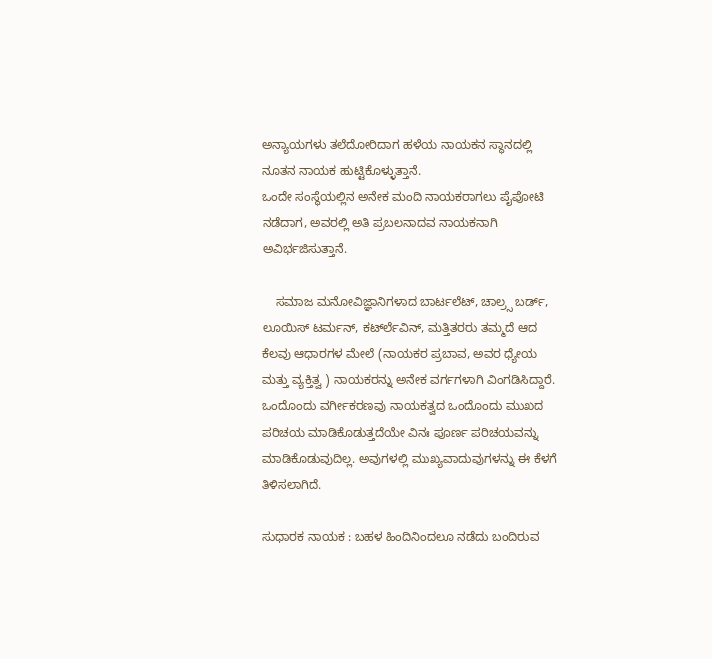ಅನ್ಯಾಯಗಳು ತಲೆದೋರಿದಾಗ ಹಳೆಯ ನಾಯಕನ ಸ್ಥಾನದಲ್ಲಿ ನೂತನ ನಾಯಕ ಹುಟ್ಟಿಕೊಳ್ಳುತ್ತಾನೆ.
ಒಂದೇ ಸಂಸ್ಥೆಯಲ್ಲಿನ ಅನೇಕ ಮಂದಿ ನಾಯಕರಾಗಲು ಪೈಪೋಟಿ ನಡೆದಾಗ, ಅವರಲ್ಲಿ ಅತಿ ಪ್ರಬಲನಾದವ ನಾಯಕನಾಗಿ ಅವಿರ್ಭಜಿಸುತ್ತಾನೆ.

    ಸಮಾಜ ಮನೋವಿಜ್ಞಾನಿಗಳಾದ ಬಾರ್ಟಲೆಟ್, ಚಾಲ್ರ್ಸ ಬರ್ಡ್, ಲೂಯಿಸ್ ಟರ್ಮನ್, ಕರ್ಟ್‍ಲೆವಿನ್, ಮತ್ತಿತರರು ತಮ್ಮದೆ ಆದ ಕೆಲವು ಆಧಾರಗಳ ಮೇಲೆ (ನಾಯಕರ ಪ್ರಬಾವ, ಅವರ ಧ್ಯೇಯ ಮತ್ತು ವ್ಯಕ್ತಿತ್ವ ) ನಾಯಕರನ್ನು ಅನೇಕ ವರ್ಗಗಳಾಗಿ ವಿಂಗಡಿಸಿದ್ದಾರೆ. ಒಂದೊಂದು ವರ್ಗೀಕರಣವು ನಾಯಕತ್ವದ ಒಂದೊಂದು ಮುಖದ ಪರಿಚಯ ಮಾಡಿಕೊಡುತ್ತದೆಯೇ ವಿನಃ ಪೂರ್ಣ ಪರಿಚಯವನ್ನು ಮಾಡಿಕೊಡುವುದಿಲ್ಲ. ಅವುಗಳಲ್ಲಿ ಮುಖ್ಯವಾದುವುಗಳನ್ನು ಈ ಕೆಳಗೆ ತಿಳಿಸಲಾಗಿದೆ.

ಸುಧಾರಕ ನಾಯಕ : ಬಹಳ ಹಿಂದಿನಿಂದಲೂ ನಡೆದು ಬಂದಿರುವ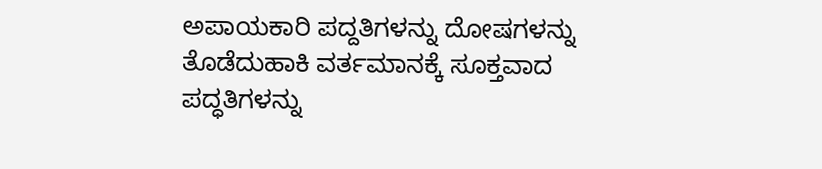ಅಪಾಯಕಾರಿ ಪದ್ದತಿಗಳನ್ನು ದೋಷಗಳನ್ನು ತೊಡೆದುಹಾಕಿ ವರ್ತಮಾನಕ್ಕೆ ಸೂಕ್ತವಾದ ಪದ್ಧತಿಗಳನ್ನು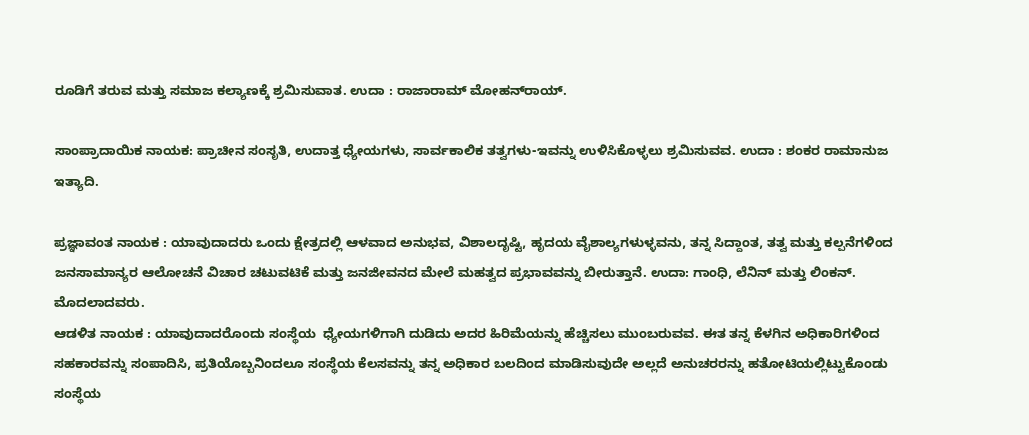ರೂಡಿಗೆ ತರುವ ಮತ್ತು ಸಮಾಜ ಕಲ್ಯಾಣಕ್ಕೆ ಶ್ರಮಿಸುವಾತ. ಉದಾ : ರಾಜಾರಾಮ್ ಮೋಹನ್‍ರಾಯ್.

ಸಾಂಪ್ರಾದಾಯಿಕ ನಾಯಕ: ಪ್ರಾಚೀನ ಸಂಸೃತಿ, ಉದಾತ್ತ ಧ್ಯೇಯಗಳು, ಸಾರ್ವಕಾಲಿಕ ತತ್ವಗಳು-ಇವನ್ನು ಉಳಿಸಿಕೊಳ್ಳಲು ಶ್ರಮಿಸುವವ. ಉದಾ : ಶಂಕರ ರಾಮಾನುಜ ಇತ್ಯಾದಿ.

ಪ್ರಜ್ಞಾವಂತ ನಾಯಕ : ಯಾವುದಾದರು ಒಂದು ಕ್ಷೇತ್ರದಲ್ಲಿ ಆಳವಾದ ಅನುಭವ, ವಿಶಾಲದೃಷ್ಟಿ, ಹೃದಯ ವೈಶಾಲ್ಯಗಳುಳ್ಳವನು, ತನ್ನ ಸಿದ್ದಾಂತ, ತತ್ವ ಮತ್ತು ಕಲ್ಪನೆಗಳಿಂದ ಜನಸಾಮಾನ್ಯರ ಆಲೋಚನೆ ವಿಚಾರ ಚಟುವಟಿಕೆ ಮತ್ತು ಜನಜೀವನದ ಮೇಲೆ ಮಹತ್ವದ ಪ್ರಭಾವವನ್ನು ಬೀರುತ್ತಾನೆ. ಉದಾ: ಗಾಂಧಿ, ಲೆನಿನ್ ಮತ್ತು ಲಿಂಕನ್. ಮೊದಲಾದವರು.
ಆಡಳಿತ ನಾಯಕ : ಯಾವುದಾದರೊಂದು ಸಂಸ್ಥೆಯ  ಧ್ಯೇಯಗಳಿಗಾಗಿ ದುಡಿದು ಅದರ ಹಿರಿಮೆಯನ್ನು ಹೆಚ್ಚಿಸಲು ಮುಂಬರುವವ. ಈತ ತನ್ನ ಕೆಳಗಿನ ಅಧಿಕಾರಿಗಳಿಂದ ಸಹಕಾರವನ್ನು ಸಂಪಾದಿಸಿ, ಪ್ರತಿಯೊಬ್ಬನಿಂದಲೂ ಸಂಸ್ಥೆಯ ಕೆಲಸವನ್ನು ತನ್ನ ಅಧಿಕಾರ ಬಲದಿಂದ ಮಾಡಿಸುವುದೇ ಅಲ್ಲದೆ ಅನುಚರರನ್ನು ಹತೋಟಿಯಲ್ಲಿಟ್ಟುಕೊಂಡು ಸಂಸ್ಥೆಯ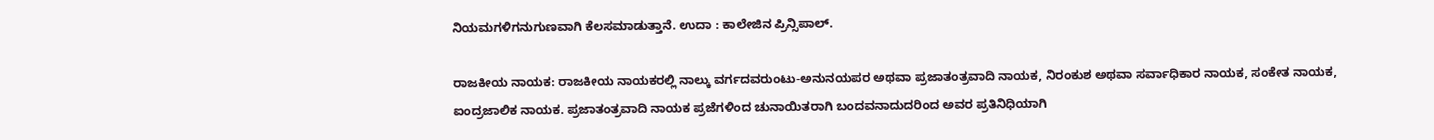ನಿಯಮಗಳಿಗನುಗುಣವಾಗಿ ಕೆಲಸಮಾಡುತ್ತಾನೆ. ಉದಾ : ಕಾಲೇಜಿನ ಪ್ರಿನ್ಸಿಪಾಲ್.

ರಾಜಕೀಯ ನಾಯಕ: ರಾಜಕೀಯ ನಾಯಕರಲ್ಲಿ ನಾಲ್ಕು ವರ್ಗದವರುಂಟು-ಅನುನಯಪರ ಅಥವಾ ಪ್ರಜಾತಂತ್ರವಾದಿ ನಾಯಕ, ನಿರಂಕುಶ ಅಥವಾ ಸರ್ವಾಧಿಕಾರ ನಾಯಕ, ಸಂಕೇತ ನಾಯಕ, ಐಂದ್ರಜಾಲಿಕ ನಾಯಕ. ಪ್ರಜಾತಂತ್ರವಾದಿ ನಾಯಕ ಪ್ರಜೆಗಳಿಂದ ಚುನಾಯಿತರಾಗಿ ಬಂದವನಾದುದರಿಂದ ಅವರ ಪ್ರತಿನಿಧಿಯಾಗಿ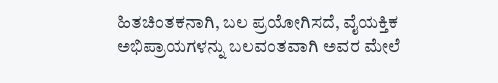ಹಿತಚಿಂತಕನಾಗಿ, ಬಲ ಪ್ರಯೋಗಿಸದೆ, ವೈಯಕ್ತಿಕ ಅಭಿಪ್ರಾಯಗಳನ್ನು ಬಲವಂತವಾಗಿ ಅವರ ಮೇಲೆ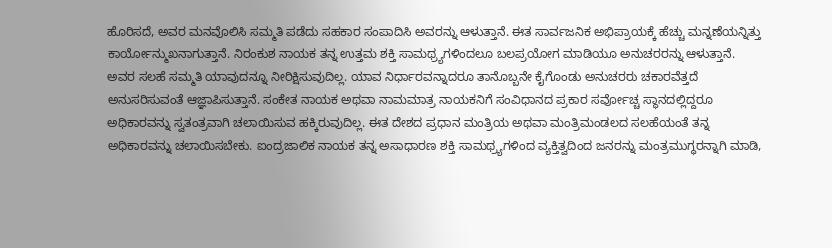ಹೊರಿಸದೆ, ಅವರ ಮನವೊಲಿಸಿ ಸಮ್ಮತಿ ಪಡೆದು ಸಹಕಾರ ಸಂಪಾದಿಸಿ ಅವರನ್ನು ಆಳುತ್ತಾನೆ. ಈತ ಸಾರ್ವಜನಿಕ ಅಭಿಪ್ರಾಯಕ್ಕೆ ಹೆಚ್ಚು ಮನ್ನಣೆಯನ್ನಿತ್ತು ಕಾರ್ಯೋನ್ಮುಖನಾಗುತ್ತಾನೆ. ನಿರಂಕುಶ ನಾಯಕ ತನ್ನ ಉತ್ತಮ ಶಕ್ತಿ ಸಾಮಥ್ರ್ಯಗಳಿಂದಲೂ ಬಲಪ್ರಯೋಗ ಮಾಡಿಯೂ ಅನುಚರರನ್ನು ಆಳುತ್ತಾನೆ. ಅವರ ಸಲಹೆ ಸಮ್ಮತಿ ಯಾವುದನ್ನೂ ನೀರಿಕ್ಷಿಸುವುದಿಲ್ಲ. ಯಾವ ನಿರ್ಧಾರವನ್ನಾದರೂ ತಾನೊಬ್ಬನೇ ಕೈಗೊಂಡು ಅನುಚರರು ಚಕಾರವೆತ್ತದೆ ಅನುಸರಿಸುವಂತೆ ಆಜ್ಞಾಪಿಸುತ್ತಾನೆ. ಸಂಕೇತ ನಾಯಕ ಅಥವಾ ನಾಮಮಾತ್ರ ನಾಯಕನಿಗೆ ಸಂವಿಧಾನದ ಪ್ರಕಾರ ಸರ್ವೋಚ್ಚ ಸ್ಥಾನದಲ್ಲಿದ್ದರೂ ಅಧಿಕಾರವನ್ನು ಸ್ವತಂತ್ರವಾಗಿ ಚಲಾಯಿಸುವ ಹಕ್ಕಿರುವುದಿಲ್ಲ. ಈತ ದೇಶದ ಪ್ರಧಾನ ಮಂತ್ರಿಯ ಅಥವಾ ಮಂತ್ರಿಮಂಡಲದ ಸಲಹೆಯಂತೆ ತನ್ನ ಅಧಿಕಾರವನ್ನು ಚಲಾಯಿಸಬೇಕು. ಐಂದ್ರಜಾಲಿಕ ನಾಯಕ ತನ್ನ ಅಸಾಧಾರಣ ಶಕ್ತಿ ಸಾಮಥ್ರ್ಯಗಳಿಂದ ವ್ಯಕ್ತಿತ್ವದಿಂದ ಜನರನ್ನು ಮಂತ್ರಮುಗ್ಧರನ್ನಾಗಿ ಮಾಡಿ,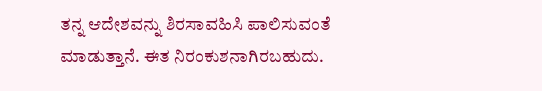ತನ್ನ ಆದೇಶವನ್ನು ಶಿರಸಾವಹಿಸಿ ಪಾಲಿಸುವಂತೆ ಮಾಡುತ್ತಾನೆ. ಈತ ನಿರಂಕುಶನಾಗಿರಬಹುದು.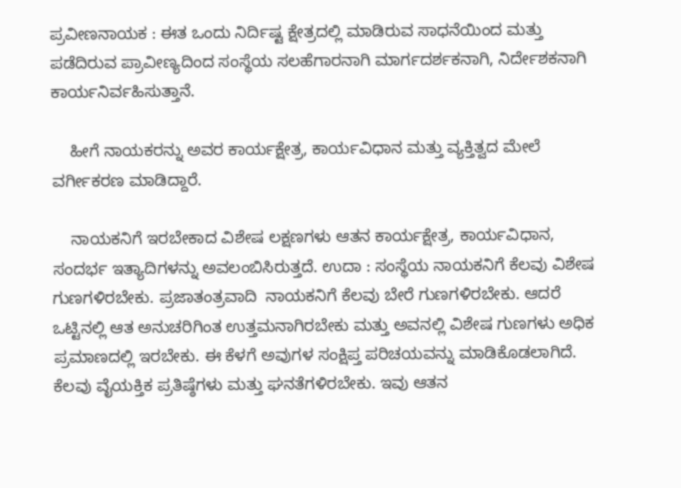ಪ್ರವೀಣನಾಯಕ : ಈತ ಒಂದು ನಿರ್ದಿಷ್ಟ ಕ್ಷೇತ್ರದಲ್ಲಿ ಮಾಡಿರುವ ಸಾಧನೆಯಿಂದ ಮತ್ತು ಪಡೆದಿರುವ ಪ್ರಾವೀಣ್ಯದಿಂದ ಸಂಸ್ಥೆಯ ಸಲಹೆಗಾರನಾಗಿ ಮಾರ್ಗದರ್ಶಕನಾಗಿ, ನಿರ್ದೇಶಕನಾಗಿ ಕಾರ್ಯನಿರ್ವಹಿಸುತ್ತಾನೆ.

    ಹೀಗೆ ನಾಯಕರನ್ನು ಅವರ ಕಾರ್ಯಕ್ಷೇತ್ರ, ಕಾರ್ಯವಿಧಾನ ಮತ್ತು ವ್ಯಕ್ತಿತ್ವದ ಮೇಲೆ ವರ್ಗೀಕರಣ ಮಾಡಿದ್ದಾರೆ.

    ನಾಯಕನಿಗೆ ಇರಬೇಕಾದ ವಿಶೇಷ ಲಕ್ಷಣಗಳು ಆತನ ಕಾರ್ಯಕ್ಷೇತ್ರ, ಕಾರ್ಯವಿಧಾನ, ಸಂದರ್ಭ ಇತ್ಯಾದಿಗಳನ್ನು ಅವಲಂಬಿಸಿರುತ್ತದೆ. ಉದಾ : ಸಂಸ್ಥೆಯ ನಾಯಕನಿಗೆ ಕೆಲವು ವಿಶೇಷ ಗುಣಗಳಿರಬೇಕು. ಪ್ರಜಾತಂತ್ರವಾದಿ  ನಾಯಕನಿಗೆ ಕೆಲವು ಬೇರೆ ಗುಣಗಳಿರಬೇಕು. ಆದರೆ ಒಟ್ಟಿನಲ್ಲಿ ಆತ ಅನುಚರಿಗಿಂತ ಉತ್ತಮನಾಗಿರಬೇಕು ಮತ್ತು ಅವನಲ್ಲಿ ವಿಶೇಷ ಗುಣಗಳು ಅಧಿಕ ಪ್ರಮಾಣದಲ್ಲಿ ಇರಬೇಕು. ಈ ಕೆಳಗೆ ಅವುಗಳ ಸಂಕ್ಷಿಪ್ತ ಪರಿಚಯವನ್ನು ಮಾಡಿಕೊಡಲಾಗಿದೆ.
ಕೆಲವು ವೈಯಕ್ತಿಕ ಪ್ರತಿಷ್ಠೆಗಳು ಮತ್ತು ಘನತೆಗಳಿರಬೇಕು. ಇವು ಆತನ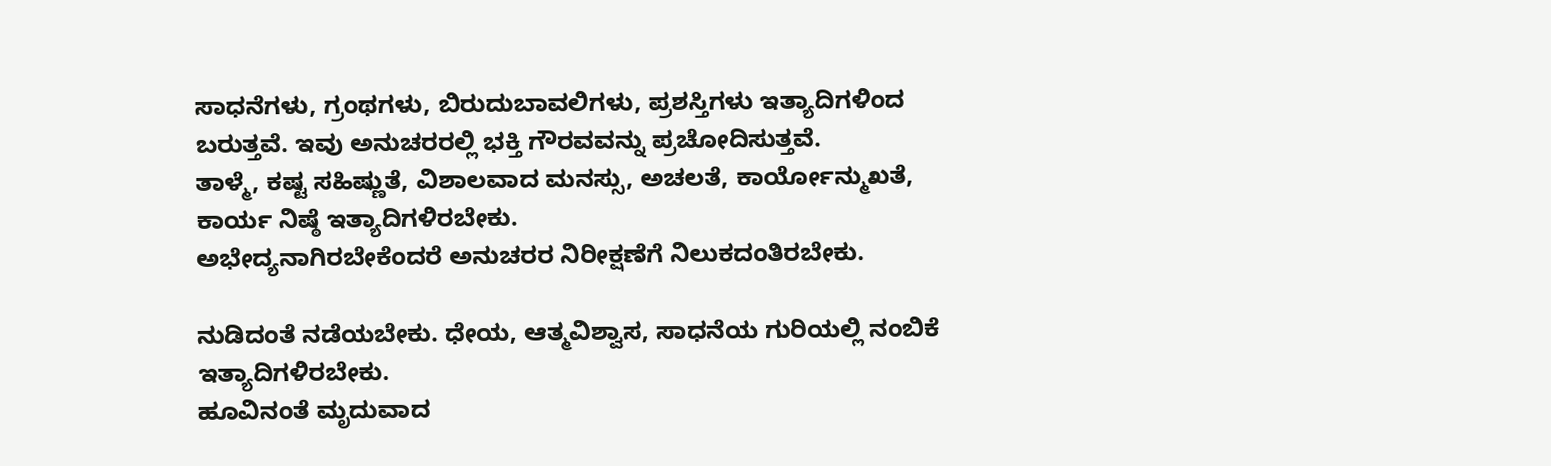ಸಾಧನೆಗಳು, ಗ್ರಂಥಗಳು, ಬಿರುದುಬಾವಲಿಗಳು, ಪ್ರಶಸ್ತಿಗಳು ಇತ್ಯಾದಿಗಳಿಂದ ಬರುತ್ತವೆ. ಇವು ಅನುಚರರಲ್ಲಿ ಭಕ್ತಿ ಗೌರವವನ್ನು ಪ್ರಚೋದಿಸುತ್ತವೆ.
ತಾಳ್ಮೆ, ಕಷ್ಟ ಸಹಿಷ್ಣುತೆ, ವಿಶಾಲವಾದ ಮನಸ್ಸು, ಅಚಲತೆ, ಕಾರ್ಯೋನ್ಮುಖತೆ, ಕಾರ್ಯ ನಿಷ್ಠೆ ಇತ್ಯಾದಿಗಳಿರಬೇಕು.
ಅಭೇದ್ಯನಾಗಿರಬೇಕೆಂದರೆ ಅನುಚರರ ನಿರೀಕ್ಷಣೆಗೆ ನಿಲುಕದಂತಿರಬೇಕು.

ನುಡಿದಂತೆ ನಡೆಯಬೇಕು. ಧೇಯ, ಆತ್ಮವಿಶ್ವಾಸ, ಸಾಧನೆಯ ಗುರಿಯಲ್ಲಿ ನಂಬಿಕೆ ಇತ್ಯಾದಿಗಳಿರಬೇಕು.
ಹೂವಿನಂತೆ ಮೃದುವಾದ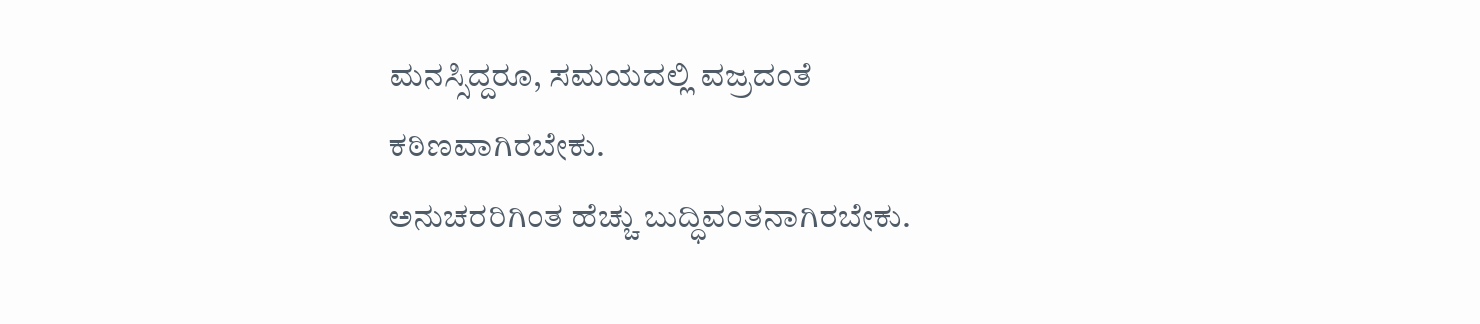ಮನಸ್ಸಿದ್ದರೂ, ಸಮಯದಲ್ಲಿ ವಜ್ರದಂತೆ ಕಠಿಣವಾಗಿರಬೇಕು.
ಅನುಚರರಿಗಿಂತ ಹೆಚ್ಚು ಬುದ್ಧಿವಂತನಾಗಿರಬೇಕು.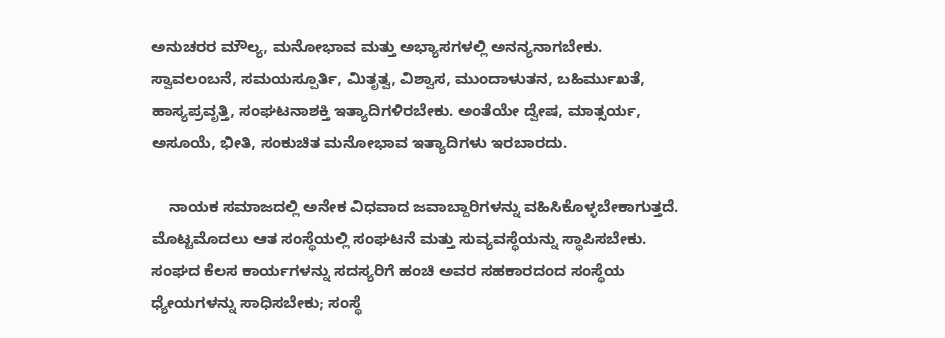ಅನುಚರರ ಮೌಲ್ಯ, ಮನೋಭಾವ ಮತ್ತು ಅಭ್ಯಾಸಗಳಲ್ಲಿ ಅನನ್ಯನಾಗಬೇಕು.
ಸ್ವಾವಲಂಬನೆ, ಸಮಯಸ್ಪೂರ್ತಿ, ಮಿತೃತ್ವ, ವಿಶ್ವಾಸ, ಮುಂದಾಳುತನ, ಬಹಿರ್ಮುಖತೆ, ಹಾಸ್ಯಪ್ರವೃತ್ತಿ, ಸಂಘಟನಾಶಕ್ತಿ ಇತ್ಯಾದಿಗಳಿರಬೇಕು. ಅಂತೆಯೇ ದ್ವೇಷ, ಮಾತ್ಸರ್ಯ, ಅಸೂಯೆ, ಭೀತಿ, ಸಂಕುಚಿತ ಮನೋಭಾವ ಇತ್ಯಾದಿಗಳು ಇರಬಾರದು.

    ನಾಯಕ ಸಮಾಜದಲ್ಲಿ ಅನೇಕ ವಿಧವಾದ ಜವಾಬ್ದಾರಿಗಳನ್ನು ವಹಿಸಿಕೊಳ್ಳಬೇಕಾಗುತ್ತದೆ. ಮೊಟ್ಟಮೊದಲು ಆತ ಸಂಸ್ಥೆಯಲ್ಲಿ ಸಂಘಟನೆ ಮತ್ತು ಸುವ್ಯವಸ್ಥೆಯನ್ನು ಸ್ಥಾಪಿಸಬೇಕು. ಸಂಘದ ಕೆಲಸ ಕಾರ್ಯಗಳನ್ನು ಸದಸ್ಯರಿಗೆ ಹಂಚಿ ಅವರ ಸಹಕಾರದಂದ ಸಂಸ್ಥೆಯ ಧ್ಯೇಯಗಳನ್ನು ಸಾಧಿಸಬೇಕು; ಸಂಸ್ಥೆ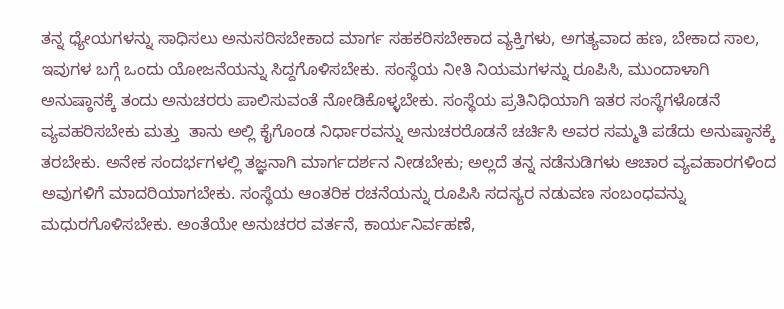ತನ್ನ ಧ್ಯೇಯಗಳನ್ನು ಸಾಧಿಸಲು ಅನುಸರಿಸಬೇಕಾದ ಮಾರ್ಗ ಸಹಕರಿಸಬೇಕಾದ ವ್ಯಕ್ತಿಗಳು, ಅಗತ್ಯವಾದ ಹಣ, ಬೇಕಾದ ಸಾಲ, ಇವುಗಳ ಬಗ್ಗೆ ಒಂದು ಯೋಜನೆಯನ್ನು ಸಿದ್ದಗೊಳಿಸಬೇಕು. ಸಂಸ್ಥೆಯ ನೀತಿ ನಿಯಮಗಳನ್ನು ರೂಪಿಸಿ, ಮುಂದಾಳಾಗಿ ಅನುಷ್ಠಾನಕ್ಕೆ ತಂದು ಅನುಚರರು ಪಾಲಿಸುವಂತೆ ನೋಡಿಕೊಳ್ಳಬೇಕು. ಸಂಸ್ಥೆಯ ಪ್ರತಿನಿಧಿಯಾಗಿ ಇತರ ಸಂಸ್ಥೆಗಳೊಡನೆ ವ್ಯವಹರಿಸಬೇಕು ಮತ್ತು  ತಾನು ಅಲ್ಲಿ ಕೈಗೊಂಡ ನಿರ್ಧಾರವನ್ನು ಅನುಚರರೊಡನೆ ಚರ್ಚಿಸಿ ಅವರ ಸಮ್ಮತಿ ಪಡೆದು ಅನುಷ್ಠಾನಕ್ಕೆ ತರಬೇಕು. ಅನೇಕ ಸಂದರ್ಭಗಳಲ್ಲಿ ತಜ್ಞನಾಗಿ ಮಾರ್ಗದರ್ಶನ ನೀಡಬೇಕು; ಅಲ್ಲದೆ ತನ್ನ ನಡೆನುಡಿಗಳು ಆಚಾರ ವ್ಯವಹಾರಗಳಿಂದ ಅವುಗಳಿಗೆ ಮಾದರಿಯಾಗಬೇಕು. ಸಂಸ್ಥೆಯ ಆಂತರಿಕ ರಚನೆಯನ್ನು ರೂಪಿಸಿ ಸದಸ್ಯರ ನಡುವಣ ಸಂಬಂಧವನ್ನು ಮಧುರಗೊಳಿಸಬೇಕು. ಅಂತೆಯೇ ಅನುಚರರ ವರ್ತನೆ, ಕಾರ್ಯನಿರ್ವಹಣೆ,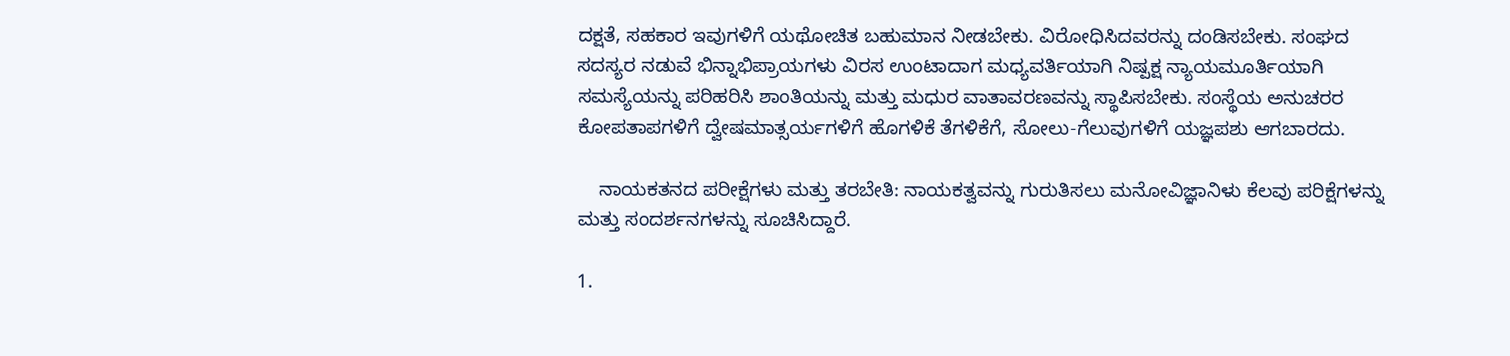ದಕ್ಷತೆ, ಸಹಕಾರ ಇವುಗಳಿಗೆ ಯಥೋಚಿತ ಬಹುಮಾನ ನೀಡಬೇಕು. ವಿರೋಧಿಸಿದವರನ್ನು ದಂಡಿಸಬೇಕು. ಸಂಘದ ಸದಸ್ಯರ ನಡುವೆ ಭಿನ್ನಾಭಿಪ್ರಾಯಗಳು ವಿರಸ ಉಂಟಾದಾಗ ಮಧ್ಯವರ್ತಿಯಾಗಿ ನಿಷ್ಪಕ್ಷ ನ್ಯಾಯಮೂರ್ತಿಯಾಗಿ ಸಮಸ್ಯೆಯನ್ನು ಪರಿಹರಿಸಿ ಶಾಂತಿಯನ್ನು ಮತ್ತು ಮಧುರ ವಾತಾವರಣವನ್ನು ಸ್ಥಾಪಿಸಬೇಕು. ಸಂಸ್ಥೆಯ ಅನುಚರರ ಕೋಪತಾಪಗಳಿಗೆ ದ್ವೇಷಮಾತ್ಸರ್ಯಗಳಿಗೆ ಹೊಗಳಿಕೆ ತೆಗಳಿಕೆಗೆ, ಸೋಲು-ಗೆಲುವುಗಳಿಗೆ ಯಜ್ಞಪಶು ಆಗಬಾರದು.

    ನಾಯಕತನದ ಪರೀಕ್ಷೆಗಳು ಮತ್ತು ತರಬೇತಿ: ನಾಯಕತ್ವವನ್ನು ಗುರುತಿಸಲು ಮನೋವಿಜ್ಞಾನಿಳು ಕೆಲವು ಪರಿಕ್ಷೆಗಳನ್ನು ಮತ್ತು ಸಂದರ್ಶನಗಳನ್ನು ಸೂಚಿಸಿದ್ದಾರೆ.

1.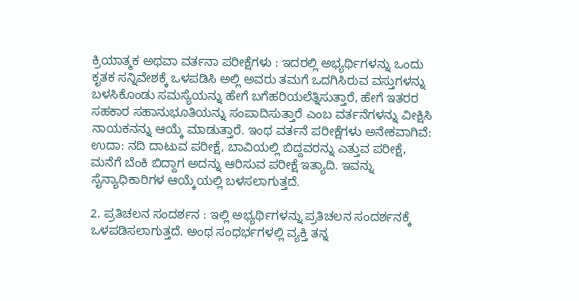ಕ್ರಿಯಾತ್ಮಕ ಅಥವಾ ವರ್ತನಾ ಪರೀಕ್ಷೆಗಳು : ಇದರಲ್ಲಿ ಅಭ್ಯರ್ಥಿಗಳನ್ನು ಒಂದು ಕೃತಕ ಸನ್ನಿವೇಶಕ್ಕೆ ಒಳಪಡಿಸಿ ಅಲ್ಲಿ ಅವರು ತಮಗೆ ಒದಗಿಸಿರುವ ವಸ್ತುಗಳನ್ನು ಬಳಸಿಕೊಂಡು ಸಮಸ್ಯೆಯನ್ನು ಹೇಗೆ ಬಗೆಹರಿಯಲೆತ್ನಿಸುತ್ತಾರೆ, ಹೇಗೆ ಇತರರ ಸಹಕಾರ ಸಹಾನುಭೂತಿಯನ್ನು ಸಂಪಾದಿಸುತ್ತಾರೆ ಎಂಬ ವರ್ತನೆಗಳನ್ನು ವೀಕ್ಷಿಸಿ ನಾಯಕನನ್ನು ಆಯ್ಕೆ ಮಾಡುತ್ತಾರೆ. ಇಂಥ ವರ್ತನೆ ಪರೀಕ್ಷೆಗಳು ಅನೇಕವಾಗಿವೆ: ಉದಾ: ನದಿ ದಾಟುವ ಪರೀಕ್ಷೆ, ಬಾವಿಯಲ್ಲಿ ಬಿದ್ದವರನ್ನು ಎತ್ತುವ ಪರೀಕ್ಷೆ, ಮನೆಗೆ ಬೆಂಕಿ ಬಿದ್ದಾಗ ಅದನ್ನು ಆರಿಸುವ ಪರೀಕ್ಷೆ ಇತ್ಯಾದಿ. ಇವನ್ನು ಸೈನ್ಯಾಧಿಕಾರಿಗಳ ಆಯ್ಕೆಯಲ್ಲಿ ಬಳಸಲಾಗುತ್ತದೆ.

2. ಪ್ರತಿಚಲನ ಸಂದರ್ಶನ : ಇಲ್ಲಿ ಅಭ್ಯರ್ಥಿಗಳನ್ನು ಪ್ರತಿಚಲನ ಸಂದರ್ಶನಕ್ಕೆ ಒಳಪಡಿಸಲಾಗುತ್ತದೆ. ಅಂಥ ಸಂಧರ್ಭಗಳಲ್ಲಿ ವ್ಯಕ್ತಿ ತನ್ನ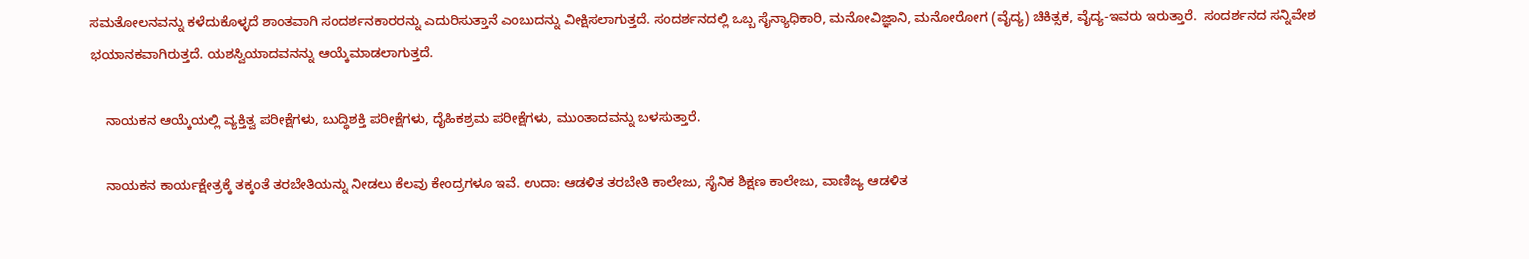ಸಮತೋಲನವನ್ನು ಕಳೆದುಕೊಳ್ಳದೆ ಶಾಂತವಾಗಿ ಸಂದರ್ಶನಕಾರರನ್ನು ಎದುರಿಸುತ್ತಾನೆ ಎಂಬುದನ್ನು ವೀಕ್ಷಿಸಲಾಗುತ್ತದೆ. ಸಂದರ್ಶನದಲ್ಲಿ ಒಬ್ಬ ಸೈನ್ಯಾಧಿಕಾರಿ, ಮನೋವಿಜ್ಞಾನಿ, ಮನೋರೋಗ (ವೈದ್ಯ) ಚಿಕಿತ್ಸಕ, ವೈದ್ಯ-ಇವರು ಇರುತ್ತಾರೆ.  ಸಂದರ್ಶನದ ಸನ್ನಿವೇಶ ಭಯಾನಕವಾಗಿರುತ್ತದೆ. ಯಶಸ್ವಿಯಾದವನನ್ನು ಆಯ್ಕೆಮಾಡಲಾಗುತ್ತದೆ.

    ನಾಯಕನ ಆಯ್ಕೆಯಲ್ಲಿ ವ್ಯಕ್ತಿತ್ವ ಪರೀಕ್ಷೆಗಳು, ಬುದ್ಧಿಶಕ್ತಿ ಪರೀಕ್ಷೆಗಳು, ದೈಹಿಕಶ್ರಮ ಪರೀಕ್ಷೆಗಳು, ಮುಂತಾದವನ್ನು ಬಳಸುತ್ತಾರೆ.

    ನಾಯಕನ ಕಾರ್ಯಕ್ಷೇತ್ರಕ್ಕೆ ತಕ್ಕಂತೆ ತರಬೇತಿಯನ್ನು ನೀಡಲು ಕೆಲವು ಕೇಂದ್ರಗಳೂ ಇವೆ. ಉದಾ: ಆಡಳಿತ ತರಬೇತಿ ಕಾಲೇಜು, ಸೈನಿಕ ಶಿಕ್ಷಣ ಕಾಲೇಜು, ವಾಣಿಜ್ಯ ಆಡಳಿತ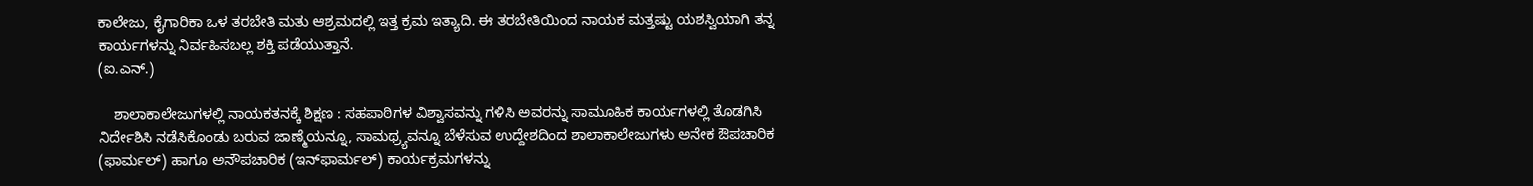ಕಾಲೇಜು, ಕೈಗಾರಿಕಾ ಒಳ ತರಬೇತಿ ಮತು ಆಶ್ರಮದಲ್ಲಿ ಇತ್ತ ಕ್ರಮ ಇತ್ಯಾದಿ. ಈ ತರಬೇತಿಯಿಂದ ನಾಯಕ ಮತ್ತಷ್ಟು ಯಶಸ್ವಿಯಾಗಿ ತನ್ನ ಕಾರ್ಯಗಳನ್ನು ನಿರ್ವಹಿಸಬಲ್ಲ ಶಕ್ತಿ ಪಡೆಯುತ್ತಾನೆ.
(ಐ.ಎನ್.)

    ಶಾಲಾಕಾಲೇಜುಗಳಲ್ಲಿ ನಾಯಕತನಕ್ಕೆ ಶಿಕ್ಷಣ : ಸಹಪಾಠಿಗಳ ವಿಶ್ವಾಸವನ್ನು ಗಳಿಸಿ ಅವರನ್ನು ಸಾಮೂಹಿಕ ಕಾರ್ಯಗಳಲ್ಲಿ ತೊಡಗಿಸಿ ನಿರ್ದೇಶಿಸಿ ನಡೆಸಿಕೊಂಡು ಬರುವ ಜಾಣ್ಮೆಯನ್ನೂ, ಸಾಮಥ್ರ್ಯವನ್ನೂ ಬೆಳೆಸುವ ಉದ್ದೇಶದಿಂದ ಶಾಲಾಕಾಲೇಜುಗಳು ಅನೇಕ ಔಪಚಾರಿಕ (ಫಾರ್ಮಲ್) ಹಾಗೂ ಅನೌಪಚಾರಿಕ (ಇನ್‍ಫಾರ್ಮಲ್) ಕಾರ್ಯಕ್ರಮಗಳನ್ನು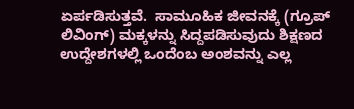ಏರ್ಪಡಿಸುತ್ತವೆ.  ಸಾಮೂಹಿಕ ಜೀವನಕ್ಕೆ (ಗ್ರೂಪ್ ಲಿವಿಂಗ್) ಮಕ್ಕಳನ್ನು ಸಿದ್ದಪಡಿಸುವುದು ಶಿಕ್ಷಣದ ಉದ್ದೇಶಗಳಲ್ಲಿ ಒಂದೆಂಬ ಅಂಶವನ್ನು ಎಲ್ಲ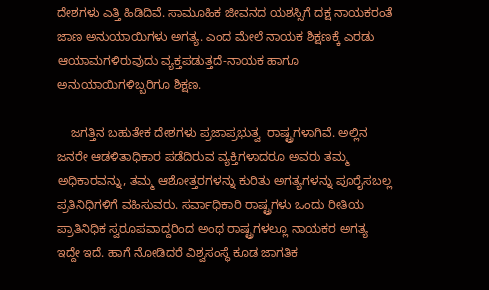ದೇಶಗಳು ಎತ್ತಿ ಹಿಡಿದಿವೆ. ಸಾಮೂಹಿಕ ಜೀವನದ ಯಶಸ್ಸಿಗೆ ದಕ್ಷ ನಾಯಕರಂತೆ ಜಾಣ ಅನುಯಾಯಿಗಳು ಅಗತ್ಯ. ಎಂದ ಮೇಲೆ ನಾಯಕ ಶಿಕ್ಷಣಕ್ಕೆ ಎರಡು ಆಯಾಮಗಳಿರುವುದು ವ್ಯಕ್ತಪಡುತ್ತದೆ-ನಾಯಕ ಹಾಗೂ ಅನುಯಾಯಿಗಳಿಬ್ಬರಿಗೂ ಶಿಕ್ಷಣ.

    ಜಗತ್ತಿನ ಬಹುತೇಕ ದೇಶಗಳು ಪ್ರಜಾಪ್ರಭುತ್ವ  ರಾಷ್ಟ್ರಗಳಾಗಿವೆ. ಅಲ್ಲಿನ ಜನರೇ ಆಡಳಿತಾಧಿಕಾರ ಪಡೆದಿರುವ ವ್ಯಕ್ತಿಗಳಾದರೂ ಅವರು ತಮ್ಮ ಅಧಿಕಾರವನ್ನು, ತಮ್ಮ ಆಶೋತ್ತರಗಳನ್ನು ಕುರಿತು ಅಗತ್ಯಗಳನ್ನು ಪೂರೈಸಬಲ್ಲ ಪ್ರತಿನಿಧಿಗಳಿಗೆ ವಹಿಸುವರು. ಸರ್ವಾಧಿಕಾರಿ ರಾಷ್ಟ್ರಗಳು ಒಂದು ರೀತಿಯ ಪ್ರಾತಿನಿಧಿಕ ಸ್ವರೂಪವಾದ್ದರಿಂದ ಅಂಥ ರಾಷ್ಟ್ರಗಳಲ್ಲೂ ನಾಯಕರ ಅಗತ್ಯ ಇದ್ದೇ ಇದೆ. ಹಾಗೆ ನೋಡಿದರೆ ವಿಶ್ವಸಂಸ್ಥೆ ಕೂಡ ಜಾಗತಿಕ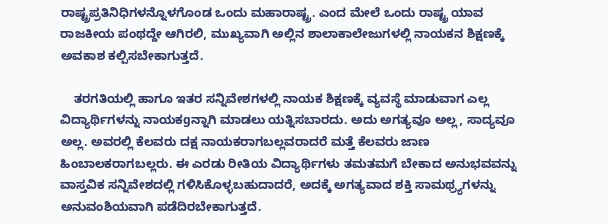ರಾಷ್ಟ್ರಪ್ರತಿನಿಧಿಗಳನ್ನೊಳಗೊಂಡ ಒಂದು ಮಹಾರಾಷ್ಟ್ರ. ಎಂದ ಮೇಲೆ ಒಂದು ರಾಷ್ಟ್ರ ಯಾವ ರಾಜಕೀಯ ಪಂಥದ್ದೇ ಆಗಿರಲಿ, ಮುಖ್ಯವಾಗಿ ಅಲ್ಲಿನ ಶಾಲಾಕಾಲೇಜುಗಳಲ್ಲಿ ನಾಯಕನ ಶಿಕ್ಷಣಕ್ಕೆ ಅವಕಾಶ ಕಲ್ಪಿಸಬೇಕಾಗುತ್ತದೆ.

    ತರಗತಿಯಲ್ಲಿ ಹಾಗೂ ಇತರ ಸನ್ನಿವೇಶಗಳಲ್ಲಿ ನಾಯಕ ಶಿಕ್ಷಣಕ್ಕೆ ವ್ಯವಸ್ಥೆ ಮಾಡುವಾಗ ಎಲ್ಲ ವಿದ್ಯಾರ್ಥಿಗಳನ್ನು ನಾಯಕgನ್ನಾಗಿ ಮಾಡಲು ಯತ್ನಿಸಬಾರದು. ಅದು ಅಗತ್ಯವೂ ಅಲ್ಲ, ಸಾದ್ಯವೂ ಅಲ್ಲ. ಅವರಲ್ಲಿ ಕೆಲವರು ದಕ್ಷ ನಾಯಕರಾಗಬಲ್ಲವರಾದರೆ ಮತ್ತೆ ಕೆಲವರು ಜಾಣ ಹಿಂಬಾಲಕರಾಗಬಲ್ಲರು. ಈ ಎರಡು ರೀತಿಯ ವಿದ್ಯಾರ್ಥಿಗಳು ತಮತಮಗೆ ಬೇಕಾದ ಅನುಭವವನ್ನು ವಾಸ್ತವಿಕ ಸನ್ನಿವೇಶದಲ್ಲಿ ಗಳಿಸಿಕೊಳ್ಳಬಹುದಾದರೆ, ಅದಕ್ಕೆ ಅಗತ್ಯವಾದ ಶಕ್ತಿ ಸಾಮಥ್ರ್ಯಗಳನ್ನು ಅನುವಂಶಿಯವಾಗಿ ಪಡೆದಿರಬೇಕಾಗುತ್ತದೆ.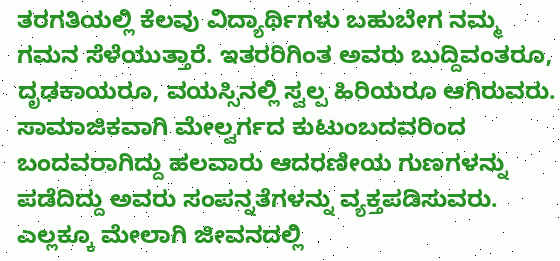ತರಗತಿಯಲ್ಲಿ ಕೆಲವು ವಿದ್ಯಾರ್ಥಿಗಳು ಬಹುಬೇಗ ನಮ್ಮ ಗಮನ ಸೆಳೆಯುತ್ತಾರೆ. ಇತರರಿಗಿಂತ ಅವರು ಬುದ್ದಿವಂತರೂ, ದೃಢಕಾಯರೂ, ವಯಸ್ಸಿನಲ್ಲಿ ಸ್ವಲ್ಪ ಹಿರಿಯರೂ ಆಗಿರುವರು. ಸಾಮಾಜಿಕವಾಗಿ ಮೇಲ್ವರ್ಗದ ಕುಟುಂಬದವರಿಂದ ಬಂದವರಾಗಿದ್ದು ಹಲವಾರು ಆದರಣೀಯ ಗುಣಗಳನ್ನು ಪಡೆದಿದ್ದು ಅವರು ಸಂಪನ್ನತೆಗಳನ್ನು ವ್ಯಕ್ತಪಡಿಸುವರು. ಎಲ್ಲಕ್ಕೂ ಮೇಲಾಗಿ ಜೀವನದಲ್ಲಿ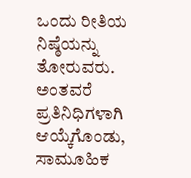ಒಂದು ರೀತಿಯ ನಿಷ್ಠೆಯನ್ನು ತೋರುವರು.  ಅಂತವರೆ ಪ್ರತಿನಿಧಿಗಳಾಗಿ ಆಯ್ಕೆಗೊಂಡು, ಸಾಮೂಹಿಕ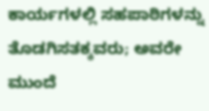ಕಾರ್ಯಗಳಲ್ಲಿ ಸಹಪಾಠಿಗಳನ್ನು ತೊಡಗಿಸತಕ್ಕವರು; ಅವರೇ ಮುಂದೆ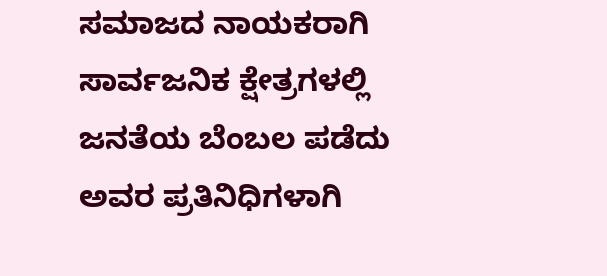ಸಮಾಜದ ನಾಯಕರಾಗಿ ಸಾರ್ವಜನಿಕ ಕ್ಷೇತ್ರಗಳಲ್ಲಿ ಜನತೆಯ ಬೆಂಬಲ ಪಡೆದು ಅವರ ಪ್ರತಿನಿಧಿಗಳಾಗಿ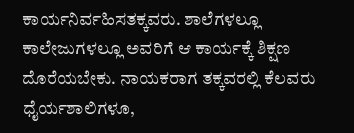ಕಾರ್ಯನಿರ್ವಹಿಸತಕ್ಕವರು. ಶಾಲೆಗಳಲ್ಲೂ ಕಾಲೇಜುಗಳಲ್ಲೂ ಅವರಿಗೆ ಆ ಕಾರ್ಯಕ್ಕೆ ಶಿಕ್ಷಣ ದೊರೆಯಬೇಕು. ನಾಯಕರಾಗ ತಕ್ಕವರಲ್ಲಿ ಕೆಲವರು ಧೈರ್ಯಶಾಲಿಗಳೂ,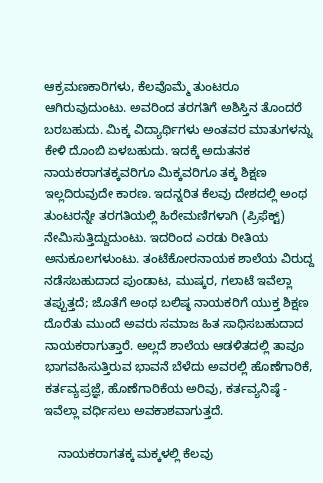ಆಕ್ರಮಣಕಾರಿಗಳು, ಕೆಲವೊಮ್ಮೆ ತುಂಟರೂ ಆಗಿರುವುದುಂಟು. ಅವರಿಂದ ತರಗತಿಗೆ ಅಶಿಸ್ತಿನ ತೊಂದರೆ ಬರಬಹುದು. ಮಿಕ್ಕ ವಿದ್ಯಾರ್ಥಿಗಳು ಅಂತವರ ಮಾತುಗಳನ್ನು ಕೇಳಿ ದೊಂಬಿ ಏಳಬಹುದು. ಇದಕ್ಕೆ ಅದುತನಕ ನಾಯಕರಾಗತಕ್ಕವರಿಗೂ ಮಿಕ್ಕವರಿಗೂ ತಕ್ಕ ಶಿಕ್ಷಣ ಇಲ್ಲದಿರುವುದೇ ಕಾರಣ. ಇದನ್ನರಿತ ಕೆಲವು ದೇಶದಲ್ಲಿ ಅಂಥ ತುಂಟರನ್ನೇ ತರಗತಿಯಲ್ಲಿ ಹಿರೇಮಣಿಗಳಾಗಿ (ಪ್ರಿಫೆಕ್ಟ್) ನೇಮಿಸುತ್ತಿದ್ದುದುಂಟು. ಇದರಿಂದ ಎರಡು ರೀತಿಯ ಅನುಕೂಲಗಳುಂಟು. ತಂಟೆಕೋರನಾಯಕ ಶಾಲೆಯ ವಿರುದ್ದ ನಡೆಸಬಹುದಾದ ಪುಂಡಾಟ, ಮುಷ್ಕರ, ಗಲಾಟೆ ಇವೆಲ್ಲಾ ತಪ್ಪುತ್ತದೆ; ಜೊತೆಗೆ ಅಂಥ ಬಲಿಷ್ಠ ನಾಯಕರಿಗೆ ಯುಕ್ತ ಶಿಕ್ಷಣ ದೊರೆತು ಮುಂದೆ ಅವರು ಸಮಾಜ ಹಿತ ಸಾಧಿಸಬಹುದಾದ ನಾಯಕರಾಗುತ್ತಾರೆ. ಅಲ್ಲದೆ ಶಾಲೆಯ ಆಡಳಿತದಲ್ಲಿ ತಾವೂ ಭಾಗವಹಿಸುತ್ತಿರುವ ಭಾವನೆ ಬೆಳೆದು ಅವರಲ್ಲಿ ಹೊಣೆಗಾರಿಕೆ, ಕರ್ತವ್ಯಪ್ರಜ್ಞೆ, ಹೊಣೆಗಾರಿಕೆಯ ಅರಿವು, ಕರ್ತವ್ಯನಿಷ್ಠೆ - ಇವೆಲ್ಲಾ ವರ್ಧಿಸಲು ಅವಕಾಶವಾಗುತ್ತದೆ.

    ನಾಯಕರಾಗತಕ್ಕ ಮಕ್ಕಳಲ್ಲಿ ಕೆಲವು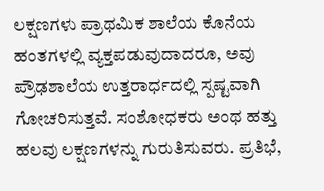ಲಕ್ಷಣಗಳು ಪ್ರಾಥಮಿಕ ಶಾಲೆಯ ಕೊನೆಯ ಹಂತಗಳಲ್ಲಿ ವ್ಯಕ್ತಪಡುವುದಾದರೂ, ಅವು ಪ್ರೌಢಶಾಲೆಯ ಉತ್ತರಾರ್ಧದಲ್ಲಿ ಸ್ಪಷ್ಟವಾಗಿ ಗೋಚರಿಸುತ್ತವೆ. ಸಂಶೋಧಕರು ಅಂಥ ಹತ್ತು ಹಲವು ಲಕ್ಷಣಗಳನ್ನು ಗುರುತಿಸುವರು. ಪ್ರತಿಭೆ,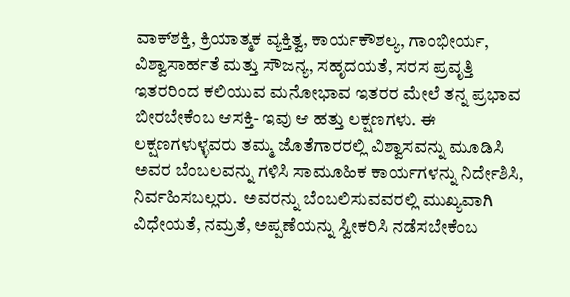ವಾಕ್‍ಶಕ್ತಿ, ಕ್ರಿಯಾತ್ಮಕ ವ್ಯಕ್ತಿತ್ವ, ಕಾರ್ಯಕೌಶಲ್ಯ, ಗಾಂಭೀರ್ಯ, ವಿಶ್ವಾಸಾರ್ಹತೆ ಮತ್ತು ಸೌಜನ್ಯ, ಸಹೃದಯತೆ, ಸರಸ ಪ್ರವೃತ್ತಿ ಇತರರಿಂದ ಕಲಿಯುವ ಮನೋಭಾವ ಇತರರ ಮೇಲೆ ತನ್ನ ಪ್ರಭಾವ ಬೀರಬೇಕೆಂಬ ಆಸಕ್ತಿ- ಇವು ಆ ಹತ್ತು ಲಕ್ಷಣಗಳು. ಈ ಲಕ್ಷಣಗಳುಳ್ಳವರು ತಮ್ಮ ಜೊತೆಗಾರರಲ್ಲಿ ವಿಶ್ವಾಸವನ್ನು ಮೂಡಿಸಿ ಅವರ ಬೆಂಬಲವನ್ನು ಗಳಿಸಿ ಸಾಮೂಹಿಕ ಕಾರ್ಯಗಳನ್ನು ನಿರ್ದೇಶಿಸಿ, ನಿರ್ವಹಿಸಬಲ್ಲರು.  ಅವರನ್ನು ಬೆಂಬಲಿಸುವವರಲ್ಲಿ ಮುಖ್ಯವಾಗಿ ವಿಧೇಯತೆ, ನಮ್ರತೆ, ಅಪ್ಪಣೆಯನ್ನು ಸ್ವೀಕರಿಸಿ ನಡೆಸಬೇಕೆಂಬ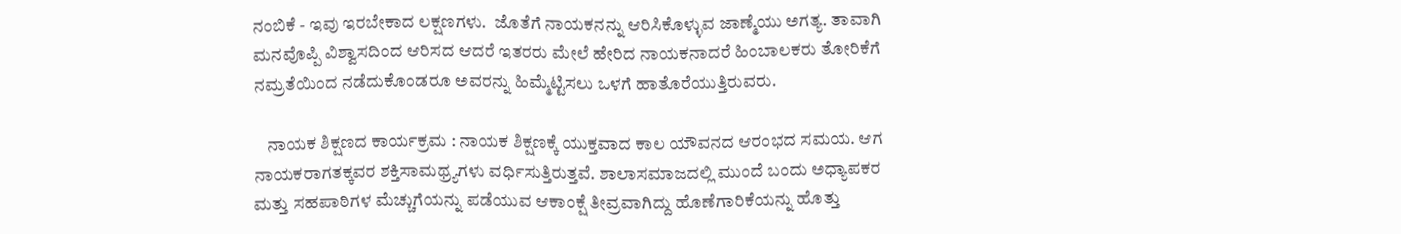ನಂಬಿಕೆ - ಇವು ಇರಬೇಕಾದ ಲಕ್ಷಣಗಳು.  ಜೊತೆಗೆ ನಾಯಕನನ್ನು ಆರಿಸಿಕೊಳ್ಳುವ ಜಾಣ್ಮೆಯು ಅಗತ್ಯ. ತಾವಾಗಿ ಮನವೊಪ್ಪಿ ವಿಶ್ವಾಸದಿಂದ ಆರಿಸದ ಆದರೆ ಇತರರು ಮೇಲೆ ಹೇರಿದ ನಾಯಕನಾದರೆ ಹಿಂಬಾಲಕರು ತೋರಿಕೆಗೆ ನಮ್ರತೆಯಿಂದ ನಡೆದುಕೊಂಡರೂ ಅವರನ್ನು ಹಿಮ್ಮೆಟ್ಟಿಸಲು ಒಳಗೆ ಹಾತೊರೆಯುತ್ತಿರುವರು.

    ನಾಯಕ ಶಿಕ್ಷಣದ ಕಾರ್ಯಕ್ರಮ : ನಾಯಕ ಶಿಕ್ಷಣಕ್ಕೆ ಯುಕ್ತವಾದ ಕಾಲ ಯೌವನದ ಆರಂಭದ ಸಮಯ. ಆಗ ನಾಯಕರಾಗತಕ್ಕವರ ಶಕ್ತಿಸಾಮಥ್ರ್ಯಗಳು ವರ್ಧಿಸುತ್ತಿರುತ್ತವೆ. ಶಾಲಾಸಮಾಜದಲ್ಲಿ ಮುಂದೆ ಬಂದು ಅಧ್ಯಾಪಕರ ಮತ್ತು ಸಹಪಾಠಿಗಳ ಮೆಚ್ಚುಗೆಯನ್ನು ಪಡೆಯುವ ಆಕಾಂಕ್ಷೆ ತೀವ್ರವಾಗಿದ್ದು ಹೊಣೆಗಾರಿಕೆಯನ್ನು ಹೊತ್ತು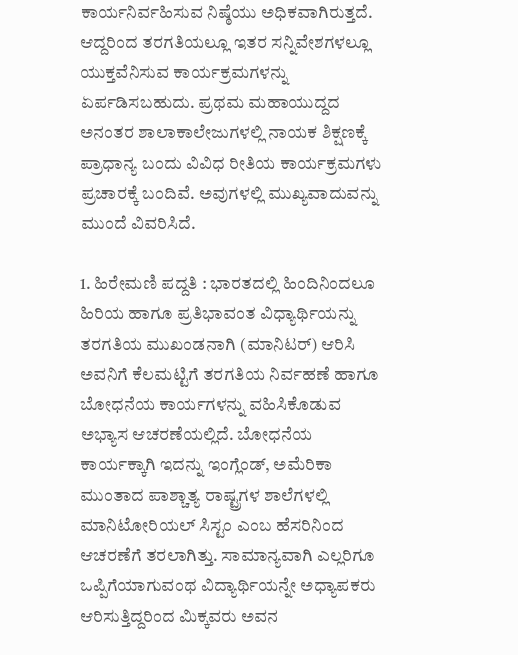ಕಾರ್ಯನಿರ್ವಹಿಸುವ ನಿಷ್ಠೆಯು ಅಧಿಕವಾಗಿರುತ್ತದೆ. ಆದ್ದರಿಂದ ತರಗತಿಯಲ್ಲೂ ಇತರ ಸನ್ನಿವೇಶಗಳಲ್ಲೂ ಯುಕ್ತವೆನಿಸುವ ಕಾರ್ಯಕ್ರಮಗಳನ್ನು ಏರ್ಪಡಿಸಬಹುದು. ಪ್ರಥಮ ಮಹಾಯುದ್ದದ ಅನಂತರ ಶಾಲಾಕಾಲೇಜುಗಳಲ್ಲಿ ನಾಯಕ ಶಿಕ್ಷಣಕ್ಕೆ ಪ್ರಾಧಾನ್ಯ ಬಂದು ವಿವಿಧ ರೀತಿಯ ಕಾರ್ಯಕ್ರಮಗಳು ಪ್ರಚಾರಕ್ಕೆ ಬಂದಿವೆ. ಅವುಗಳಲ್ಲಿ ಮುಖ್ಯವಾದುವನ್ನು ಮುಂದೆ ವಿವರಿಸಿದೆ.

1. ಹಿರೇಮಣಿ ಪದ್ದತಿ : ಭಾರತದಲ್ಲಿ ಹಿಂದಿನಿಂದಲೂ ಹಿರಿಯ ಹಾಗೂ ಪ್ರತಿಭಾವಂತ ವಿಧ್ಯಾರ್ಥಿಯನ್ನು ತರಗತಿಯ ಮುಖಂಡನಾಗಿ (ಮಾನಿಟರ್) ಆರಿಸಿ ಅವನಿಗೆ ಕೆಲಮಟ್ಟಿಗೆ ತರಗತಿಯ ನಿರ್ವಹಣೆ ಹಾಗೂ ಬೋಧನೆಯ ಕಾರ್ಯಗಳನ್ನು ವಹಿಸಿಕೊಡುವ ಅಭ್ಯಾಸ ಆಚರಣೆಯಲ್ಲಿದೆ. ಬೋಧನೆಯ ಕಾರ್ಯಕ್ಕಾಗಿ ಇದನ್ನು ಇಂಗ್ಲೆಂಡ್, ಅಮೆರಿಕಾ ಮುಂತಾದ ಪಾಶ್ಚಾತ್ಯ ರಾಷ್ಟ್ರಗಳ ಶಾಲೆಗಳಲ್ಲಿ ಮಾನಿಟೋರಿಯಲ್ ಸಿಸ್ಟಂ ಎಂಬ ಹೆಸರಿನಿಂದ ಆಚರಣೆಗೆ ತರಲಾಗಿತ್ತು. ಸಾಮಾನ್ಯವಾಗಿ ಎಲ್ಲರಿಗೂ ಒಪ್ಪಿಗೆಯಾಗುವಂಥ ವಿದ್ಯಾರ್ಥಿಯನ್ನೇ ಅಧ್ಯಾಪಕರು ಆರಿಸುತ್ತಿದ್ದರಿಂದ ಮಿಕ್ಕವರು ಅವನ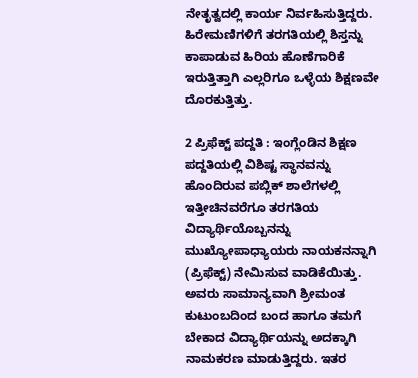ನೇತೃತ್ವದಲ್ಲಿ ಕಾರ್ಯ ನಿರ್ವಹಿಸುತ್ತಿದ್ದರು. ಹಿರೇಮಣಿಗಳಿಗೆ ತರಗತಿಯಲ್ಲಿ ಶಿಸ್ತನ್ನು ಕಾಪಾಡುವ ಹಿರಿಯ ಹೊಣೆಗಾರಿಕೆ ಇರುತ್ತಿತ್ತಾಗಿ ಎಲ್ಲರಿಗೂ ಒಳ್ಳೆಯ ಶಿಕ್ಷಣವೇ ದೊರಕುತ್ತಿತ್ತು.

2 ಪ್ರಿಫೆಕ್ಟ್ ಪದ್ದತಿ : ಇಂಗ್ಲೆಂಡಿನ ಶಿಕ್ಷಣ ಪದ್ದತಿಯಲ್ಲಿ ವಿಶಿಷ್ಟ ಸ್ಥಾನವನ್ನು ಹೊಂದಿರುವ ಪಬ್ಲಿಕ್ ಶಾಲೆಗಳಲ್ಲಿ   ಇತ್ತೀಚಿನವರೆಗೂ ತರಗತಿಯ ವಿದ್ಯಾರ್ಥಿಯೊಬ್ಬನನ್ನು ಮುಖ್ಯೋಪಾಧ್ಯಾಯರು ನಾಯಕನನ್ನಾಗಿ (ಪ್ರಿಫೆಕ್ಟ್) ನೇಮಿಸುವ ವಾಡಿಕೆಯಿತ್ತು.  ಅವರು ಸಾಮಾನ್ಯವಾಗಿ ಶ್ರೀಮಂತ ಕುಟುಂಬದಿಂದ ಬಂದ ಹಾಗೂ ತಮಗೆ ಬೇಕಾದ ವಿದ್ಯಾರ್ಥಿಯನ್ನು ಅದಕ್ಕಾಗಿ ನಾಮಕರಣ ಮಾಡುತ್ತಿದ್ದರು. ಇತರ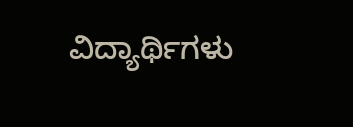ವಿದ್ಯಾರ್ಥಿಗಳು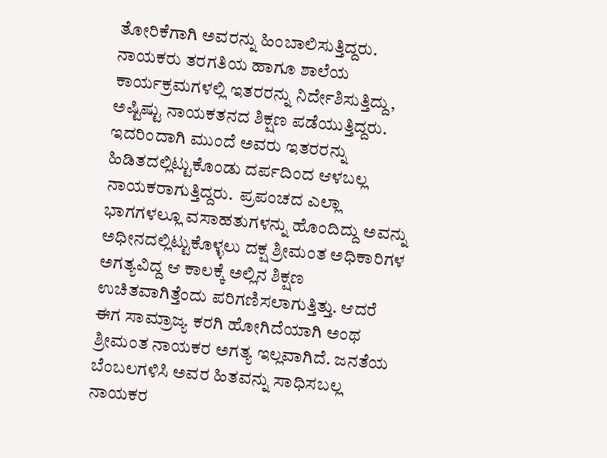ತೋರಿಕೆಗಾಗಿ ಅವರನ್ನು ಹಿಂಬಾಲಿಸುತ್ತಿದ್ದರು. ನಾಯಕರು ತರಗತಿಯ ಹಾಗೂ ಶಾಲೆಯ ಕಾರ್ಯಕ್ರಮಗಳಲ್ಲಿ ಇತರರನ್ನು ನಿರ್ದೇಶಿಸುತ್ತಿದ್ದು, ಅಷ್ಟಿಷ್ಟು ನಾಯಕತನದ ಶಿಕ್ಷಣ ಪಡೆಯುತ್ತಿದ್ದರು. ಇದರಿಂದಾಗಿ ಮುಂದೆ ಅವರು ಇತರರನ್ನು ಹಿಡಿತದಲ್ಲಿಟ್ಟುಕೊಂಡು ದರ್ಪದಿಂದ ಆಳಬಲ್ಲ ನಾಯಕರಾಗುತ್ತಿದ್ದರು.  ಪ್ರಪಂಚದ ಎಲ್ಲಾ ಭಾಗಗಳಲ್ಲೂ ವಸಾಹತುಗಳನ್ನು ಹೊಂದಿದ್ದು ಅವನ್ನು ಅಧೀನದಲ್ಲಿಟ್ಟುಕೊಳ್ಳಲು ದಕ್ಷ ಶ್ರೀಮಂತ ಅಧಿಕಾರಿಗಳ ಅಗತ್ಯವಿದ್ದ ಆ ಕಾಲಕ್ಕೆ ಅಲ್ಲಿನ ಶಿಕ್ಷಣ ಉಚಿತವಾಗಿತ್ತೆಂದು ಪರಿಗಣಿಸಲಾಗುತ್ತಿತ್ತು. ಆದರೆ ಈಗ ಸಾಮ್ರಾಜ್ಯ ಕರಗಿ ಹೋಗಿದೆಯಾಗಿ ಅಂಥ ಶ್ರೀಮಂತ ನಾಯಕರ ಅಗತ್ಯ ಇಲ್ಲವಾಗಿದೆ. ಜನತೆಯ ಬೆಂಬಲಗಳಿಸಿ ಅವರ ಹಿತವನ್ನು ಸಾಧಿಸಬಲ್ಲ ನಾಯಕರ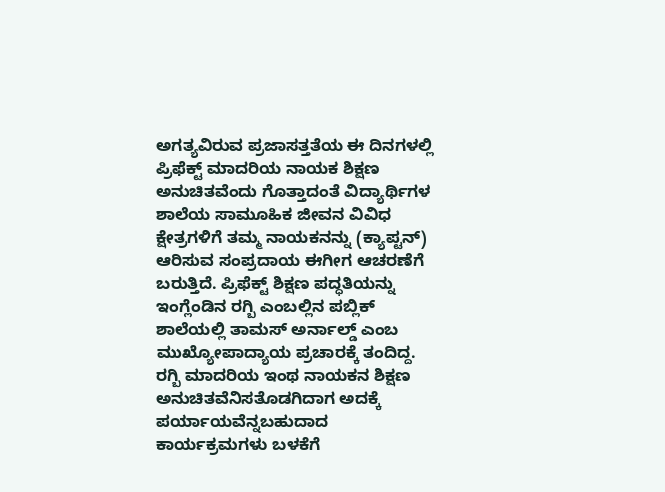ಅಗತ್ಯವಿರುವ ಪ್ರಜಾಸತ್ತತೆಯ ಈ ದಿನಗಳಲ್ಲಿ ಪ್ರಿಫೆಕ್ಟ್ ಮಾದರಿಯ ನಾಯಕ ಶಿಕ್ಷಣ ಅನುಚಿತವೆಂದು ಗೊತ್ತಾದಂತೆ ವಿದ್ಯಾರ್ಥಿಗಳ ಶಾಲೆಯ ಸಾಮೂಹಿಕ ಜೀವನ ವಿವಿಧ  ಕ್ಷೇತ್ರಗಳಿಗೆ ತಮ್ಮ ನಾಯಕನನ್ನು (ಕ್ಯಾಪ್ಟನ್) ಆರಿಸುವ ಸಂಪ್ರದಾಯ ಈಗೀಗ ಆಚರಣೆಗೆ ಬರುತ್ತಿದೆ. ಪ್ರಿಫೆಕ್ಟ್ ಶಿಕ್ಷಣ ಪದ್ಧತಿಯನ್ನು ಇಂಗ್ಲೆಂಡಿನ ರಗ್ಬಿ ಎಂಬಲ್ಲಿನ ಪಬ್ಲಿಕ್ ಶಾಲೆಯಲ್ಲಿ ತಾಮಸ್ ಅರ್ನಾಲ್ಡ್ ಎಂಬ ಮುಖ್ಯೋಪಾದ್ಯಾಯ ಪ್ರಚಾರಕ್ಕೆ ತಂದಿದ್ದ. ರಗ್ಬಿ ಮಾದರಿಯ ಇಂಥ ನಾಯಕನ ಶಿಕ್ಷಣ ಅನುಚಿತವೆನಿಸತೊಡಗಿದಾಗ ಅದಕ್ಕೆ ಪರ್ಯಾಯವೆನ್ನಬಹುದಾದ ಕಾರ್ಯಕ್ರಮಗಳು ಬಳಕೆಗೆ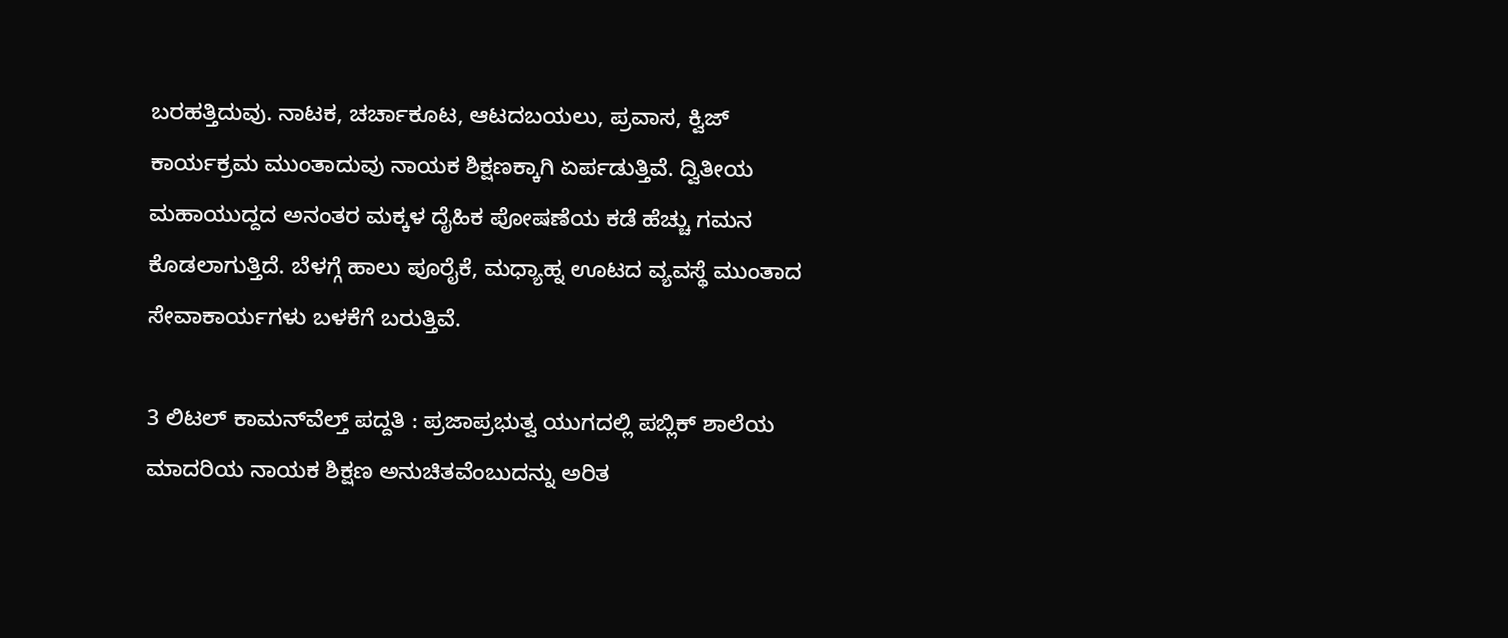ಬರಹತ್ತಿದುವು. ನಾಟಕ, ಚರ್ಚಾಕೂಟ, ಆಟದಬಯಲು, ಪ್ರವಾಸ, ಕ್ವಿಜ್  ಕಾರ್ಯಕ್ರಮ ಮುಂತಾದುವು ನಾಯಕ ಶಿಕ್ಷಣಕ್ಕಾಗಿ ಏರ್ಪಡುತ್ತಿವೆ. ದ್ವಿತೀಯ ಮಹಾಯುದ್ದದ ಅನಂತರ ಮಕ್ಕಳ ದೈಹಿಕ ಪೋಷಣೆಯ ಕಡೆ ಹೆಚ್ಚು ಗಮನ ಕೊಡಲಾಗುತ್ತಿದೆ. ಬೆಳಗ್ಗೆ ಹಾಲು ಪೂರೈಕೆ, ಮಧ್ಯಾಹ್ನ ಊಟದ ವ್ಯವಸ್ಥೆ ಮುಂತಾದ ಸೇವಾಕಾರ್ಯಗಳು ಬಳಕೆಗೆ ಬರುತ್ತಿವೆ.

3 ಲಿಟಲ್ ಕಾಮನ್‍ವೆಲ್ತ್ ಪದ್ದತಿ : ಪ್ರಜಾಪ್ರಭುತ್ವ ಯುಗದಲ್ಲಿ ಪಬ್ಲಿಕ್ ಶಾಲೆಯ ಮಾದರಿಯ ನಾಯಕ ಶಿಕ್ಷಣ ಅನುಚಿತವೆಂಬುದನ್ನು ಅರಿತ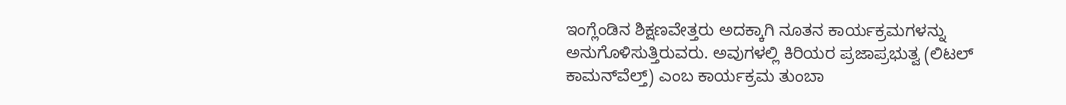ಇಂಗ್ಲೆಂಡಿನ ಶಿಕ್ಷಣವೇತ್ತರು ಅದಕ್ಕಾಗಿ ನೂತನ ಕಾರ್ಯಕ್ರಮಗಳನ್ನು ಅನುಗೊಳಿಸುತ್ತಿರುವರು. ಅವುಗಳಲ್ಲಿ ಕಿರಿಯರ ಪ್ರಜಾಪ್ರಭುತ್ವ (ಲಿಟಲ್ ಕಾಮನ್‍ವೆಲ್ತ್) ಎಂಬ ಕಾರ್ಯಕ್ರಮ ತುಂಬಾ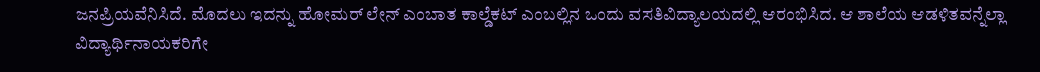ಜನಪ್ರಿಯವೆನಿಸಿದೆ. ಮೊದಲು ಇದನ್ನು ಹೋಮರ್ ಲೇನ್ ಎಂಬಾತ ಕಾಲ್ಡೆಕಟ್ ಎಂಬಲ್ಲಿನ ಒಂದು ವಸತಿವಿದ್ಯಾಲಯದಲ್ಲಿ ಆರಂಭಿಸಿದ. ಆ ಶಾಲೆಯ ಆಡಳಿತವನ್ನೆಲ್ಲಾ ವಿದ್ಯಾರ್ಥಿನಾಯಕರಿಗೇ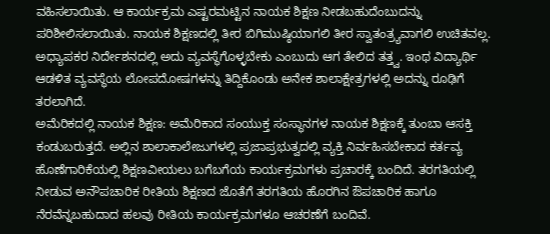ವಹಿಸಲಾಯಿತು. ಆ ಕಾರ್ಯಕ್ರಮ ಎಷ್ಟರಮಟ್ಟಿನ ನಾಯಕ ಶಿಕ್ಷಣ ನೀಡಬಹುದೆಂಬುದನ್ನು ಪರಿಶೀಲಿಸಲಾಯಿತು. ನಾಯಕ ಶಿಕ್ಷಣದಲ್ಲಿ ತೀರ ಬಿಗಿಮುಷ್ಠಿಯಾಗಲಿ ತೀರ ಸ್ವಾತಂತ್ರ್ಯವಾಗಲಿ ಉಚಿತವಲ್ಲ. ಅಧ್ಯಾಪಕರ ನಿರ್ದೇಶನದಲ್ಲಿ ಅದು ವ್ಯವಸ್ಥೆಗೊಳ್ಳಬೇಕು ಎಂಬುದು ಆಗ ತೇಲಿದ ತತ್ತ್ವ. ಇಂಥ ವಿದ್ಯಾರ್ಥಿ ಆಡಳಿತ ವ್ಯವಸ್ಥೆಯ ಲೋಪದೋಷಗಳನ್ನು ತಿದ್ದಿಕೊಂಡು ಅನೇಕ ಶಾಲಾಕ್ಷೇತ್ರಗಳಲ್ಲಿ ಅದನ್ನು ರೂಢಿಗೆ ತರಲಾಗಿದೆ.
ಅಮೆರಿಕದಲ್ಲಿ ನಾಯಕ ಶಿಕ್ಷಣ: ಅಮೆರಿಕಾದ ಸಂಯುಕ್ತ ಸಂಸ್ಥಾನಗಳ ನಾಯಕ ಶಿಕ್ಷಣಕ್ಕೆ ತುಂಬಾ ಆಸಕ್ತಿ ಕಂಡುಬರುತ್ತದೆ. ಅಲ್ಲಿನ ಶಾಲಾಕಾಲೇಜುಗಳಲ್ಲಿ ಪ್ರಜಾಪ್ರಭುತ್ವದಲ್ಲಿ ವ್ಯಕ್ತಿ ನಿರ್ವಹಿಸಬೇಕಾದ ಕರ್ತವ್ಯ ಹೊಣೆಗಾರಿಕೆಯಲ್ಲಿ ಶಿಕ್ಷಣವೀಯಲು ಬಗೆಬಗೆಯ ಕಾರ್ಯಕ್ರಮಗಳು ಪ್ರಚಾರಕ್ಕೆ ಬಂದಿದೆ. ತರಗತಿಯಲ್ಲಿ ನೀಡುವ ಅನೌಪಚಾರಿಕ ರೀತಿಯ ಶಿಕ್ಷಣದ ಜೊತೆಗೆ ತರಗತಿಯ ಹೊರಗಿನ ಔಪಚಾರಿಕ ಹಾಗೂ ನೆರವೆನ್ನಬಹುದಾದ ಹಲವು ರೀತಿಯ ಕಾರ್ಯಕ್ರಮಗಳೂ ಆಚರಣೆಗೆ ಬಂದಿವೆ.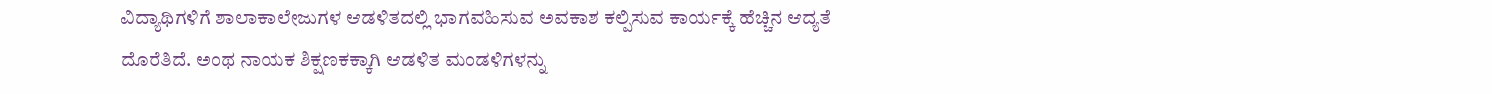ವಿದ್ಯಾಥಿಗಳಿಗೆ ಶಾಲಾಕಾಲೇಜುಗಳ ಆಡಳಿತದಲ್ಲಿ ಭಾಗವಹಿಸುವ ಅವಕಾಶ ಕಲ್ಪಿಸುವ ಕಾರ್ಯಕ್ಕೆ ಹೆಚ್ಚಿನ ಆದ್ಯತೆ ದೊರೆತಿದೆ. ಅಂಥ ನಾಯಕ ಶಿಕ್ಷಣಕಕ್ಕಾಗಿ ಆಡಳಿತ ಮಂಡಳಿಗಳನ್ನು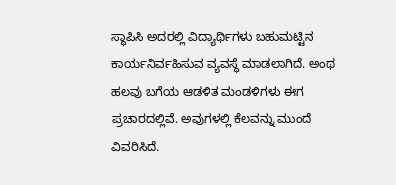ಸ್ಥಾಪಿಸಿ ಅದರಲ್ಲಿ ವಿದ್ಯಾರ್ಥಿಗಳು ಬಹುಮಟ್ಟಿನ ಕಾರ್ಯನಿರ್ವಹಿಸುವ ವ್ಯವಸ್ಥೆ ಮಾಡಲಾಗಿದೆ. ಅಂಥ ಹಲವು ಬಗೆಯ ಆಡಳಿತ ಮಂಡಳಿಗಳು ಈಗ ಪ್ರಚಾರದಲ್ಲಿವೆ. ಅವುಗಳಲ್ಲಿ ಕೆಲವನ್ನು ಮುಂದೆ ವಿವರಿಸಿದೆ.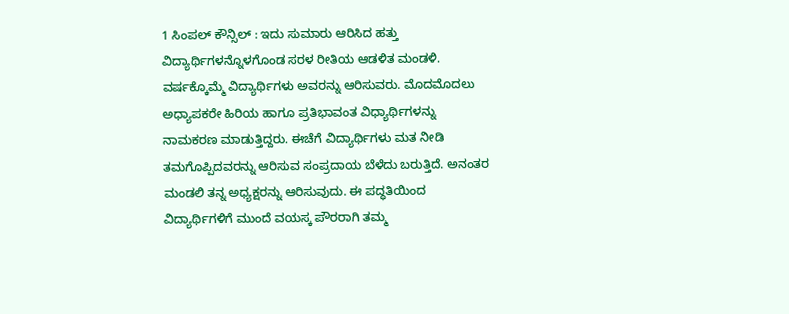1 ಸಿಂಪಲ್ ಕೌನ್ಸಿಲ್ : ಇದು ಸುಮಾರು ಆರಿಸಿದ ಹತ್ತು ವಿದ್ಯಾರ್ಥಿಗಳನ್ನೊಳಗೊಂಡ ಸರಳ ರೀತಿಯ ಆಡಳಿತ ಮಂಡಳಿ. ವರ್ಷಕ್ಕೊಮ್ಮೆ ವಿದ್ಯಾರ್ಥಿಗಳು ಅವರನ್ನು ಆರಿಸುವರು. ಮೊದಮೊದಲು ಅಧ್ಯಾಪಕರೇ ಹಿರಿಯ ಹಾಗೂ ಪ್ರತಿಭಾವಂತ ವಿಧ್ಯಾರ್ಥಿಗಳನ್ನು ನಾಮಕರಣ ಮಾಡುತ್ತಿದ್ದರು. ಈಚೆಗೆ ವಿದ್ಯಾರ್ಥಿಗಳು ಮತ ನೀಡಿ ತಮಗೊಪ್ಪಿದವರನ್ನು ಆರಿಸುವ ಸಂಪ್ರದಾಯ ಬೆಳೆದು ಬರುತ್ತಿದೆ. ಅನಂತರ ಮಂಡಲಿ ತನ್ನ ಅಧ್ಯಕ್ಷರನ್ನು ಆರಿಸುವುದು. ಈ ಪದ್ಧತಿಯಿಂದ ವಿದ್ಯಾರ್ಥಿಗಳಿಗೆ ಮುಂದೆ ವಯಸ್ಕ ಪೌರರಾಗಿ ತಮ್ಮ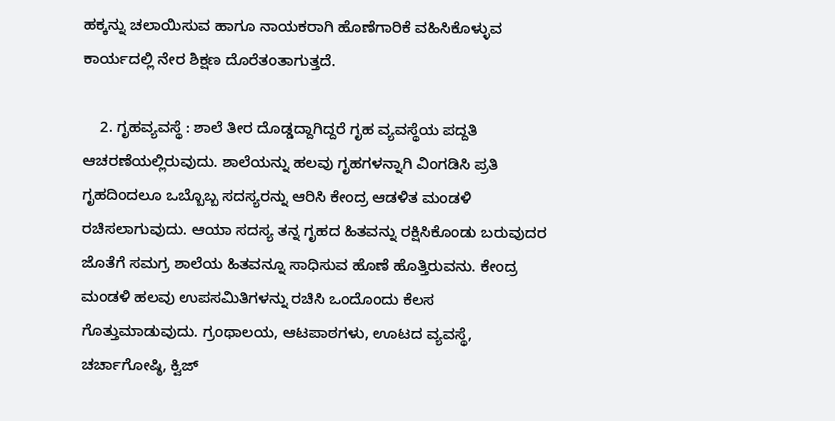ಹಕ್ಕನ್ನು ಚಲಾಯಿಸುವ ಹಾಗೂ ನಾಯಕರಾಗಿ ಹೊಣೆಗಾರಿಕೆ ವಹಿಸಿಕೊಳ್ಳುವ ಕಾರ್ಯದಲ್ಲಿ ನೇರ ಶಿಕ್ಷಣ ದೊರೆತಂತಾಗುತ್ತದೆ.

    2. ಗೃಹವ್ಯವಸ್ಥೆ : ಶಾಲೆ ತೀರ ದೊಡ್ಡದ್ದಾಗಿದ್ದರೆ ಗೃಹ ವ್ಯವಸ್ಥೆಯ ಪದ್ದತಿ ಆಚರಣೆಯಲ್ಲಿರುವುದು. ಶಾಲೆಯನ್ನು ಹಲವು ಗೃಹಗಳನ್ನಾಗಿ ವಿಂಗಡಿಸಿ ಪ್ರತಿ ಗೃಹದಿಂದಲೂ ಒಬ್ಬೊಬ್ಬ ಸದಸ್ಯರನ್ನು ಆರಿಸಿ ಕೇಂದ್ರ ಆಡಳಿತ ಮಂಡಳಿ ರಚಿಸಲಾಗುವುದು. ಆಯಾ ಸದಸ್ಯ ತನ್ನ ಗೃಹದ ಹಿತವನ್ನು ರಕ್ಷಿಸಿಕೊಂಡು ಬರುವುದರ ಜೊತೆಗೆ ಸಮಗ್ರ ಶಾಲೆಯ ಹಿತವನ್ನೂ ಸಾಧಿಸುವ ಹೊಣೆ ಹೊತ್ತಿರುವನು. ಕೇಂದ್ರ ಮಂಡಳಿ ಹಲವು ಉಪಸಮಿತಿಗಳನ್ನು ರಚಿಸಿ ಒಂದೊಂದು ಕೆಲಸ ಗೊತ್ತುಮಾಡುವುದು. ಗ್ರಂಥಾಲಯ, ಆಟಪಾಠಗಳು, ಊಟದ ವ್ಯವಸ್ಥೆ, ಚರ್ಚಾಗೋಷ್ಠಿ, ಕ್ವಿಜ್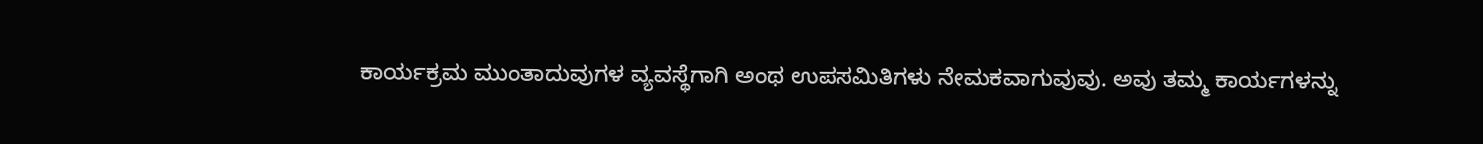ಕಾರ್ಯಕ್ರಮ ಮುಂತಾದುವುಗಳ ವ್ಯವಸ್ಥೆಗಾಗಿ ಅಂಥ ಉಪಸಮಿತಿಗಳು ನೇಮಕವಾಗುವುವು. ಅವು ತಮ್ಮ ಕಾರ್ಯಗಳನ್ನು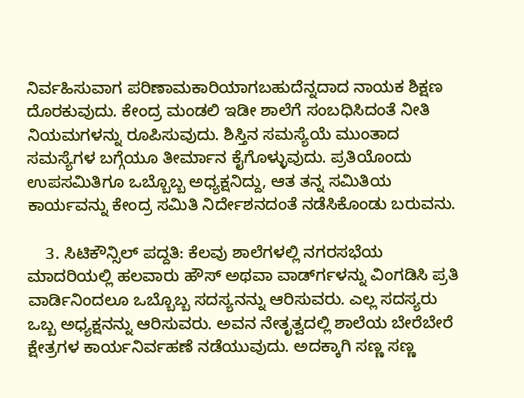ನಿರ್ವಹಿಸುವಾಗ ಪರಿಣಾಮಕಾರಿಯಾಗಬಹುದೆನ್ನದಾದ ನಾಯಕ ಶಿಕ್ಷಣ ದೊರಕುವುದು. ಕೇಂದ್ರ ಮಂಡಲಿ ಇಡೀ ಶಾಲೆಗೆ ಸಂಬಧಿಸಿದಂತೆ ನೀತಿ ನಿಯಮಗಳನ್ನು ರೂಪಿಸುವುದು. ಶಿಸ್ತಿನ ಸಮಸ್ಯೆಯೆ ಮುಂತಾದ ಸಮಸ್ಯೆಗಳ ಬಗ್ಗೆಯೂ ತೀರ್ಮಾನ ಕೈಗೊಳ್ಳುವುದು. ಪ್ರತಿಯೊಂದು ಉಪಸಮಿತಿಗೂ ಒಬ್ಬೊಬ್ಬ ಅಧ್ಯಕ್ಷನಿದ್ದು, ಆತ ತನ್ನ ಸಮಿತಿಯ ಕಾರ್ಯವನ್ನು ಕೇಂದ್ರ ಸಮಿತಿ ನಿರ್ದೇಶನದಂತೆ ನಡೆಸಿಕೊಂಡು ಬರುವನು.

    3. ಸಿಟಿಕೌನ್ಸಿಲ್ ಪದ್ದತಿ: ಕೆಲವು ಶಾಲೆಗಳಲ್ಲಿ ನಗರಸಭೆಯ ಮಾದರಿಯಲ್ಲಿ ಹಲವಾರು ಹೌಸ್ ಅಥವಾ ವಾರ್ಡ್‍ಗಳನ್ನು ವಿಂಗಡಿಸಿ ಪ್ರತಿ ವಾರ್ಡಿನಿಂದಲೂ ಒಬ್ಬೊಬ್ಬ ಸದಸ್ಯನನ್ನು ಆರಿಸುವರು. ಎಲ್ಲ ಸದಸ್ಯರು ಒಬ್ಬ ಅಧ್ಯಕ್ಷನನ್ನು ಆರಿಸುವರು. ಅವನ ನೇತೃತ್ವದಲ್ಲಿ ಶಾಲೆಯ ಬೇರೆಬೇರೆ ಕ್ಷೇತ್ರಗಳ ಕಾರ್ಯನಿರ್ವಹಣೆ ನಡೆಯುವುದು. ಅದಕ್ಕಾಗಿ ಸಣ್ಣ ಸಣ್ಣ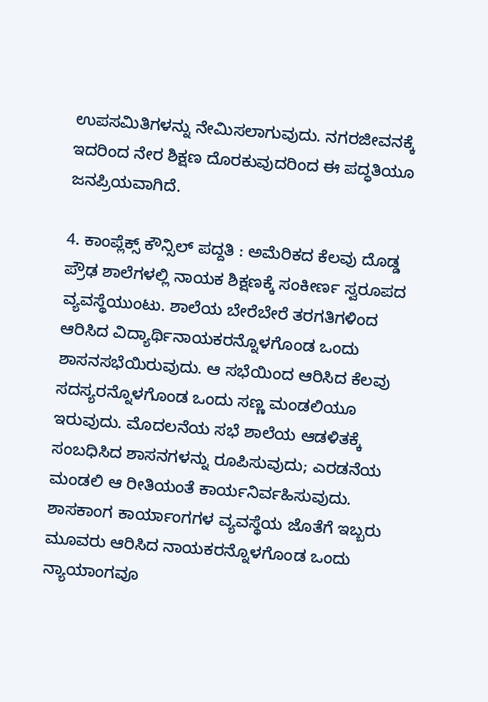ಉಪಸಮಿತಿಗಳನ್ನು ನೇಮಿಸಲಾಗುವುದು. ನಗರಜೀವನಕ್ಕೆ ಇದರಿಂದ ನೇರ ಶಿಕ್ಷಣ ದೊರಕುವುದರಿಂದ ಈ ಪದ್ಧತಿಯೂ ಜನಪ್ರಿಯವಾಗಿದೆ.

4. ಕಾಂಪ್ಲೆಕ್ಸ್ ಕೌನ್ಸಿಲ್ ಪದ್ದತಿ : ಅಮೆರಿಕದ ಕೆಲವು ದೊಡ್ಡ ಪ್ರೌಢ ಶಾಲೆಗಳಲ್ಲಿ ನಾಯಕ ಶಿಕ್ಷಣಕ್ಕೆ ಸಂಕೀರ್ಣ ಸ್ವರೂಪದ ವ್ಯವಸ್ಥೆಯುಂಟು. ಶಾಲೆಯ ಬೇರೆಬೇರೆ ತರಗತಿಗಳಿಂದ ಆರಿಸಿದ ವಿದ್ಯಾರ್ಥಿನಾಯಕರನ್ನೊಳಗೊಂಡ ಒಂದು ಶಾಸನಸಭೆಯಿರುವುದು. ಆ ಸಭೆಯಿಂದ ಆರಿಸಿದ ಕೆಲವು ಸದಸ್ಯರನ್ನೊಳಗೊಂಡ ಒಂದು ಸಣ್ಣ ಮಂಡಲಿಯೂ ಇರುವುದು. ಮೊದಲನೆಯ ಸಭೆ ಶಾಲೆಯ ಆಡಳಿತಕ್ಕೆ ಸಂಬಧಿಸಿದ ಶಾಸನಗಳನ್ನು ರೂಪಿಸುವುದು; ಎರಡನೆಯ ಮಂಡಲಿ ಆ ರೀತಿಯಂತೆ ಕಾರ್ಯನಿರ್ವಹಿಸುವುದು. ಶಾಸಕಾಂಗ ಕಾರ್ಯಾಂಗಗಳ ವ್ಯವಸ್ಥೆಯ ಜೊತೆಗೆ ಇಬ್ಬರು ಮೂವರು ಆರಿಸಿದ ನಾಯಕರನ್ನೊಳಗೊಂಡ ಒಂದು ನ್ಯಾಯಾಂಗವೂ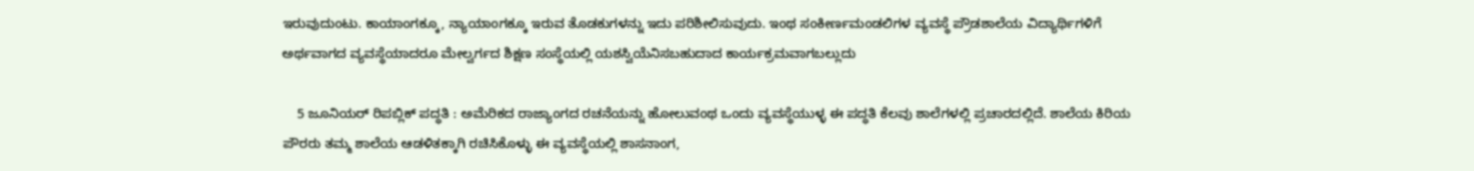ಇರುವುದುಂಟು. ಕಾಯಾಂಗಕ್ಕೂ, ನ್ಯಾಯಾಂಗಕ್ಕೂ ಇರುವ ತೊಡಕುಗಳನ್ನು ಇದು ಪರಿಶೀಲಿಸುವುದು. ಇಂಥ ಸಂಕೀರ್ಣಮಂಡಲಿಗಳ ವ್ಯವಸ್ಥೆ ಪ್ರೌಡಶಾಲೆಯ ವಿದ್ಯಾರ್ಥಿಗಳಿಗೆ ಅರ್ಥವಾಗದ ವ್ಯವಸ್ಥೆಯಾದರೂ ಮೇಲ್ವರ್ಗದ ಶಿಕ್ಷಣ ಸಂಸ್ಥೆಯಲ್ಲಿ ಯಶಸ್ವಿಯೆನಿಸಬಹುದಾದ ಕಾರ್ಯಕ್ರಮವಾಗಬಲ್ಲುದು

    5 ಜೂನಿಯರ್ ರಿಪಬ್ಲಿಕ್ ಪದ್ಧತಿ : ಅಮೆರಿಕದ ರಾಜ್ಯಾಂಗದ ರಚನೆಯನ್ನು ಹೋಲುವಂಥ ಒಂದು ವ್ಯವಸ್ಥೆಯುಳ್ಳ ಈ ಪದ್ಧತಿ ಕೆಲವು ಶಾಲೆಗಳಲ್ಲಿ ಪ್ರಚಾರದಲ್ಲಿದೆ. ಶಾಲೆಯ ಕಿರಿಯ ಪೌರರು ತಮ್ಮ ಶಾಲೆಯ ಆಡಳಿತಕ್ಕಾಗಿ ರಚಿಸಿಕೊಳ್ಳು ಈ ವ್ಯವಸ್ಥೆಯಲ್ಲಿ ಶಾಸನಾಂಗ,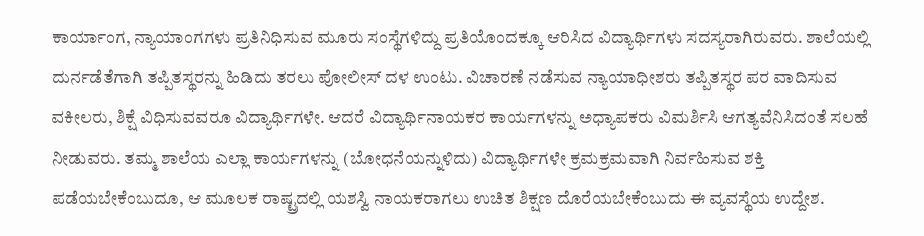ಕಾರ್ಯಾಂಗ, ನ್ಯಾಯಾಂಗಗಳು ಪ್ರತಿನಿಧಿಸುವ ಮೂರು ಸಂಸ್ಥೆಗಳಿದ್ದು ಪ್ರತಿಯೊಂದಕ್ಕೂ ಆರಿಸಿದ ವಿದ್ಯಾರ್ಥಿಗಳು ಸದಸ್ಯರಾಗಿರುವರು. ಶಾಲೆಯಲ್ಲಿ ದುರ್ನಡೆತೆಗಾಗಿ ತಪ್ಪಿತಸ್ಥರನ್ನು ಹಿಡಿದು ತರಲು ಪೋಲೀಸ್ ದಳ ಉಂಟು. ವಿಚಾರಣೆ ನಡೆಸುವ ನ್ಯಾಯಾಧೀಶರು ತಪ್ಪಿತಸ್ಥರ ಪರ ವಾದಿಸುವ ವಕೀಲರು, ಶಿಕ್ಷೆ ವಿಧಿಸುವವರೂ ವಿದ್ಯಾರ್ಥಿಗಳೇ. ಆದರೆ ವಿದ್ಯಾರ್ಥಿನಾಯಕರ ಕಾರ್ಯಗಳನ್ನು ಅಧ್ಯಾಪಕರು ವಿಮರ್ಶಿಸಿ ಆಗತ್ಯವೆನಿಸಿದಂತೆ ಸಲಹೆ ನೀಡುವರು. ತಮ್ಮ ಶಾಲೆಯ ಎಲ್ಲಾ ಕಾರ್ಯಗಳನ್ನು (ಬೋಧನೆಯನ್ನುಳಿದು) ವಿದ್ಯಾರ್ಥಿಗಳೇ ಕ್ರಮಕ್ರಮವಾಗಿ ನಿರ್ವಹಿಸುವ ಶಕ್ತಿ ಪಡೆಯಬೇಕೆಂಬುದೂ, ಆ ಮೂಲಕ ರಾಷ್ಟ್ರದಲ್ಲಿ ಯಶಸ್ವಿ ನಾಯಕರಾಗಲು ಉಚಿತ ಶಿಕ್ಷಣ ದೊರೆಯಬೇಕೆಂಬುದು ಈ ವ್ಯವಸ್ಥೆಯ ಉದ್ದೇಶ.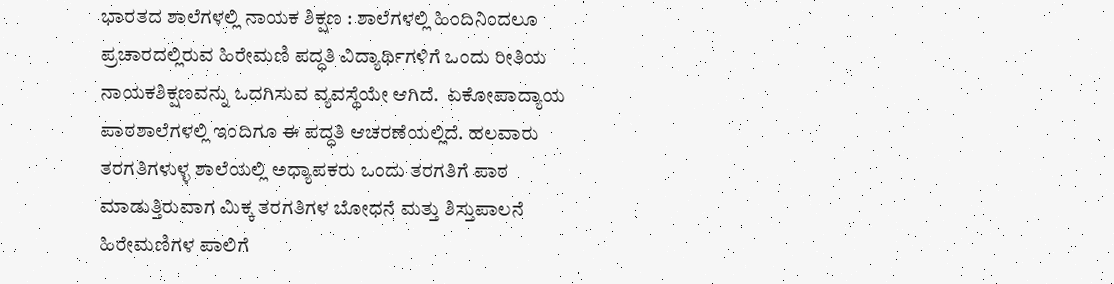ಭಾರತದ ಶಾಲೆಗಳಲ್ಲಿ ನಾಯಕ ಶಿಕ್ಷಣ : ಶಾಲೆಗಳಲ್ಲಿ ಹಿಂದಿನಿಂದಲೂ ಪ್ರಚಾರದಲ್ಲಿರುವ ಹಿರೇಮಣಿ ಪದ್ಧತಿ ವಿದ್ಯಾರ್ಥಿಗಳಿಗೆ ಒಂದು ರೀತಿಯ ನಾಯಕಶಿಕ್ಷಣವನ್ನು ಒದಗಿಸುವ ವ್ಯವಸ್ಥೆಯೇ ಆಗಿದೆ.  ಏಕೋಪಾದ್ಯಾಯ ಪಾಠಶಾಲೆಗಳಲ್ಲಿ ಇಂದಿಗೂ ಈ ಪದ್ಧತಿ ಆಚರಣೆಯಲ್ಲಿದೆ. ಹಲವಾರು ತರಗತಿಗಳುಳ್ಳ ಶಾಲೆಯಲ್ಲಿ ಅಧ್ಯಾಪಕರು ಒಂದು ತರಗತಿಗೆ ಪಾಠ ಮಾಡುತ್ತಿರುವಾಗ ಮಿಕ್ಕ ತರಗತಿಗಳ ಬೋಧನೆ ಮತ್ತು ಶಿಸ್ತುಪಾಲನೆ ಹಿರೇಮಣಿಗಳ ಪಾಲಿಗೆ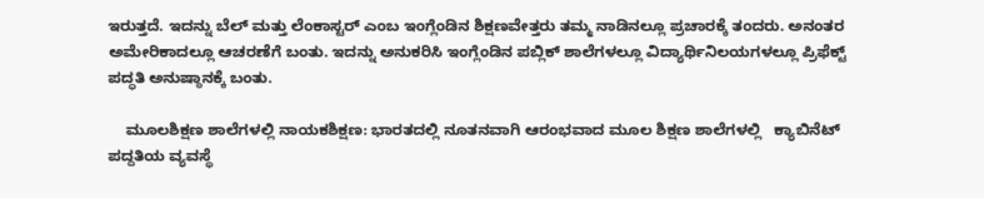ಇರುತ್ತದೆ. ಇದನ್ನು ಬೆಲ್ ಮತ್ತು ಲೆಂಕಾಸ್ಟರ್ ಎಂಬ ಇಂಗ್ಲೆಂಡಿನ ಶಿಕ್ಷಣವೇತ್ತರು ತಮ್ಮ ನಾಡಿನಲ್ಲೂ ಪ್ರಚಾರಕ್ಕೆ ತಂದರು. ಅನಂತರ ಅಮೇರಿಕಾದಲ್ಲೂ ಆಚರಣೆಗೆ ಬಂತು. ಇದನ್ನು ಅನುಕರಿಸಿ ಇಂಗ್ಲೆಂಡಿನ ಪಬ್ಲಿಕ್ ಶಾಲೆಗಳಲ್ಲೂ ವಿದ್ಯಾರ್ಥಿನಿಲಯಗಳಲ್ಲೂ ಪ್ರಿಫೆಕ್ಟ್ ಪದ್ಧತಿ ಅನುಷ್ಠಾನಕ್ಕೆ ಬಂತು.

    ಮೂಲಶಿಕ್ಷಣ ಶಾಲೆಗಳಲ್ಲಿ ನಾಯಕಶಿಕ್ಷಣ: ಭಾರತದಲ್ಲಿ ನೂತನವಾಗಿ ಆರಂಭವಾದ ಮೂಲ ಶಿಕ್ಷಣ ಶಾಲೆಗಳಲ್ಲಿ   ಕ್ಯಾಬಿನೆಟ್ ಪದ್ದತಿಯ ವ್ಯವಸ್ಥೆ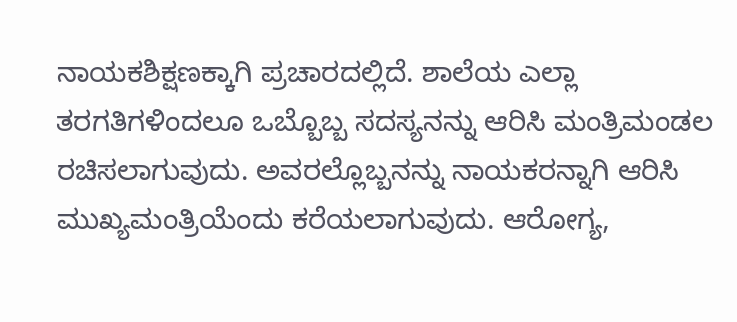ನಾಯಕಶಿಕ್ಷಣಕ್ಕಾಗಿ ಪ್ರಚಾರದಲ್ಲಿದೆ. ಶಾಲೆಯ ಎಲ್ಲಾ ತರಗತಿಗಳಿಂದಲೂ ಒಬ್ಬೊಬ್ಬ ಸದಸ್ಯನನ್ನು ಆರಿಸಿ ಮಂತ್ರಿಮಂಡಲ ರಚಿಸಲಾಗುವುದು. ಅವರಲ್ಲೊಬ್ಬನನ್ನು ನಾಯಕರನ್ನಾಗಿ ಆರಿಸಿ ಮುಖ್ಯಮಂತ್ರಿಯೆಂದು ಕರೆಯಲಾಗುವುದು. ಆರೋಗ್ಯ,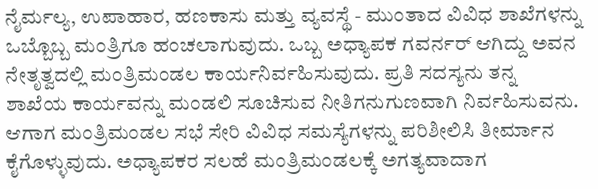ನೈರ್ಮಲ್ಯ, ಉಪಾಹಾರ, ಹಣಕಾಸು ಮತ್ತು ವ್ಯವಸ್ಥೆ - ಮುಂತಾದ ವಿವಿಧ ಶಾಖೆಗಳನ್ನು ಒಬ್ಬೊಬ್ಬ ಮಂತ್ರಿಗೂ ಹಂಚಲಾಗುವುದು. ಒಬ್ಬ ಅಧ್ಯಾಪಕ ಗವರ್ನರ್ ಆಗಿದ್ದು ಅವನ ನೇತೃತ್ವದಲ್ಲಿ ಮಂತ್ರಿಮಂಡಲ ಕಾರ್ಯನಿರ್ವಹಿಸುವುದು. ಪ್ರತಿ ಸದಸ್ಯನು ತನ್ನ ಶಾಖೆಯ ಕಾರ್ಯವನ್ನು ಮಂಡಲಿ ಸೂಚಿಸುವ ನೀತಿಗನುಗುಣವಾಗಿ ನಿರ್ವಹಿಸುವನು. ಆಗಾಗ ಮಂತ್ರಿಮಂಡಲ ಸಭೆ ಸೇರಿ ವಿವಿಧ ಸಮಸ್ಯೆಗಳನ್ನು ಪರಿಶೀಲಿಸಿ ತೀರ್ಮಾನ ಕೈಗೊಳ್ಳುವುದು. ಅಧ್ಯಾಪಕರ ಸಲಹೆ ಮಂತ್ರಿಮಂಡಲಕ್ಕೆ ಅಗತ್ಯವಾದಾಗ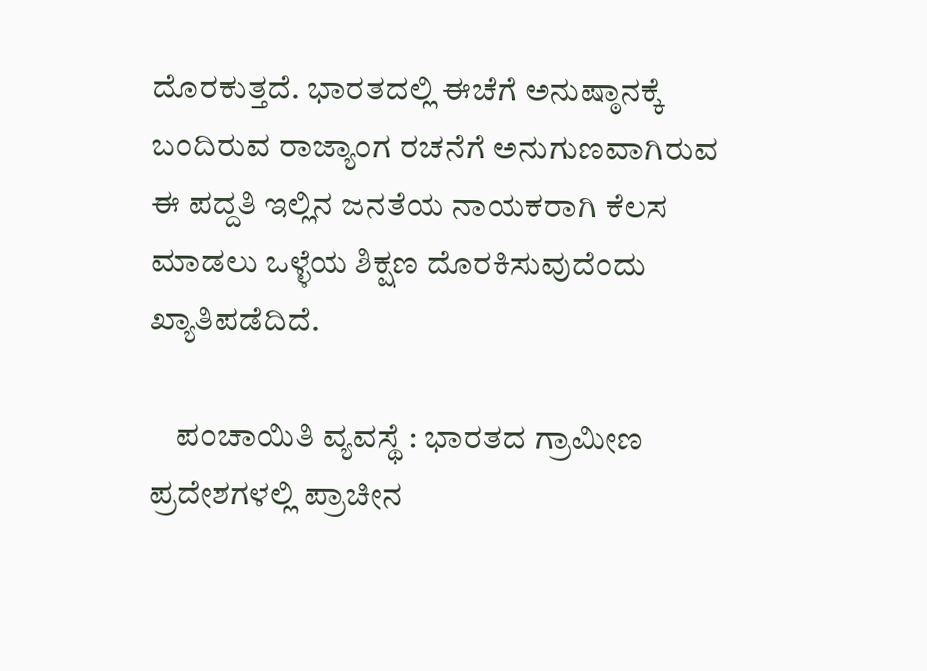ದೊರಕುತ್ತದೆ. ಭಾರತದಲ್ಲಿ ಈಚೆಗೆ ಅನುಷ್ಠಾನಕ್ಕೆ ಬಂದಿರುವ ರಾಜ್ಯಾಂಗ ರಚನೆಗೆ ಅನುಗುಣವಾಗಿರುವ ಈ ಪದ್ದತಿ ಇಲ್ಲಿನ ಜನತೆಯ ನಾಯಕರಾಗಿ ಕೆಲಸ ಮಾಡಲು ಒಳ್ಳೆಯ ಶಿಕ್ಷಣ ದೊರಕಿಸುವುದೆಂದು ಖ್ಯಾತಿಪಡೆದಿದೆ.

    ಪಂಚಾಯಿತಿ ವ್ಯವಸ್ಥೆ : ಭಾರತದ ಗ್ರಾಮೀಣ ಪ್ರದೇಶಗಳಲ್ಲಿ ಪ್ರಾಚೀನ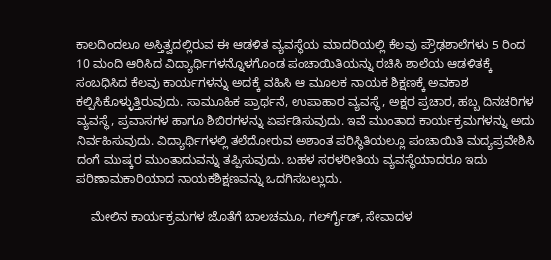ಕಾಲದಿಂದಲೂ ಅಸ್ತಿತ್ವದಲ್ಲಿರುವ ಈ ಆಡಳಿತ ವ್ಯವಸ್ಥೆಯ ಮಾದರಿಯಲ್ಲಿ ಕೆಲವು ಪ್ರೌಢಶಾಲೆಗಳು 5 ರಿಂದ 10 ಮಂದಿ ಆರಿಸಿದ ವಿದ್ಯಾರ್ಥಿಗಳನ್ನೊಳಗೊಂಡ ಪಂಚಾಯಿತಿಯನ್ನು ರಚಿಸಿ ಶಾಲೆಯ ಆಡಳಿತಕ್ಕೆ ಸಂಬಧಿಸಿದ ಕೆಲವು ಕಾರ್ಯಗಳನ್ನು ಅದಕ್ಕೆ ವಹಿಸಿ ಆ ಮೂಲಕ ನಾಯಕ ಶಿಕ್ಷಣಕ್ಕೆ ಅವಕಾಶ ಕಲ್ಪಿಸಿಕೊಳ್ಳುತ್ತಿರುವುದು. ಸಾಮೂಹಿಕ ಪ್ರಾರ್ಥನೆ, ಉಪಾಹಾರ ವ್ಯವಸ್ಥೆ, ಅಕ್ಷರ ಪ್ರಚಾರ, ಹಬ್ಬ ದಿನಚರಿಗಳ ವ್ಯವಸ್ಥೆ, ಪ್ರವಾಸಗಳ ಹಾಗೂ ಶಿಬಿರಗಳನ್ನು ಏರ್ಪಡಿಸುವುದು. ಇವೆ ಮುಂತಾದ ಕಾರ್ಯಕ್ರಮಗಳನ್ನು ಅದು ನಿರ್ವಹಿಸುವುದು. ವಿದ್ಯಾರ್ಥಿಗಳಲ್ಲಿ ತಲೆದೋರುವ ಅಶಾಂತ ಪರಿಸ್ಥಿತಿಯಲ್ಲೂ ಪಂಚಾಯಿತಿ ಮದ್ಯಪ್ರವೇಶಿಸಿ ದಂಗೆ ಮುಷ್ಕರ ಮುಂತಾದುವನ್ನು ತಪ್ಪಿಸುವುದು. ಬಹಳ ಸರಳರೀತಿಯ ವ್ಯವಸ್ಥೆಯಾದರೂ ಇದು ಪರಿಣಾಮಕಾರಿಯಾದ ನಾಯಕಶಿಕ್ಷಣವನ್ನು ಒದಗಿಸಬಲ್ಲುದು.

    ಮೇಲಿನ ಕಾರ್ಯಕ್ರಮಗಳ ಜೊತೆಗೆ ಬಾಲಚಮೂ, ಗರ್ಲ್‍ಗೈಡ್, ಸೇವಾದಳ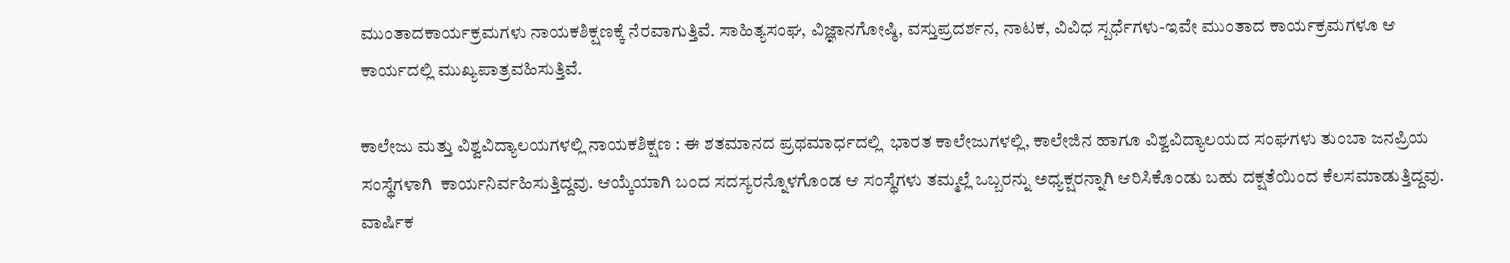ಮುಂತಾದಕಾರ್ಯಕ್ರಮಗಳು ನಾಯಕಶಿಕ್ಷಣಕ್ಕೆ ನೆರವಾಗುತ್ತಿವೆ. ಸಾಹಿತ್ಯಸಂಘ, ವಿಜ್ಞಾನಗೋಷ್ಠಿ, ವಸ್ತುಪ್ರದರ್ಶನ, ನಾಟಕ, ವಿವಿಧ ಸ್ಪರ್ಧೆಗಳು-ಇವೇ ಮುಂತಾದ ಕಾರ್ಯಕ್ರಮಗಳೂ ಆ ಕಾರ್ಯದಲ್ಲಿ ಮುಖ್ಯಪಾತ್ರವಹಿಸುತ್ತಿವೆ.

ಕಾಲೇಜು ಮತ್ತು ವಿಶ್ವವಿದ್ಯಾಲಯಗಳಲ್ಲಿ ನಾಯಕಶಿಕ್ಷಣ : ಈ ಶತಮಾನದ ಪ್ರಥಮಾರ್ಧದಲ್ಲಿ  ಭಾರತ ಕಾಲೇಜುಗಳಲ್ಲಿ, ಕಾಲೇಜಿನ ಹಾಗೂ ವಿಶ್ವವಿದ್ಯಾಲಯದ ಸಂಘಗಳು ತುಂಬಾ ಜನಪ್ರಿಯ ಸಂಸ್ಥೆಗಳಾಗಿ  ಕಾರ್ಯನಿರ್ವಹಿಸುತ್ತಿದ್ದವು. ಆಯ್ಕೆಯಾಗಿ ಬಂದ ಸದಸ್ಯರನ್ನೊಳಗೊಂಡ ಆ ಸಂಸ್ಥೆಗಳು ತಮ್ಮಲ್ಲೆ ಒಬ್ಬರನ್ನು ಅಧ್ಯಕ್ಷರನ್ನಾಗಿ ಆರಿಸಿಕೊಂಡು ಬಹು ದಕ್ಷತೆಯಿಂದ ಕೆಲಸಮಾಡುತ್ತಿದ್ದವು. ವಾರ್ಷಿಕ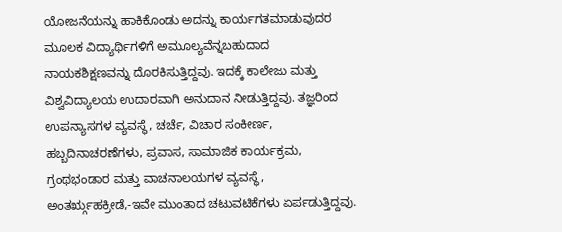ಯೋಜನೆಯನ್ನು ಹಾಕಿಕೊಂಡು ಅದನ್ನು ಕಾರ್ಯಗತಮಾಡುವುದರ ಮೂಲಕ ವಿದ್ಯಾರ್ಥಿಗಳಿಗೆ ಅಮೂಲ್ಯವೆನ್ನಬಹುದಾದ ನಾಯಕಶಿಕ್ಷಣವನ್ನು ದೊರಕಿಸುತ್ತಿದ್ದವು. ಇದಕ್ಕೆ ಕಾಲೇಜು ಮತ್ತು ವಿಶ್ವವಿದ್ಯಾಲಯ ಉದಾರವಾಗಿ ಅನುದಾನ ನೀಡುತ್ತಿದ್ದವು. ತಜ್ಞರಿಂದ ಉಪನ್ಯಾಸಗಳ ವ್ಯವಸ್ಥೆ, ಚರ್ಚೆ, ವಿಚಾರ ಸಂಕೀರ್ಣ, ಹಬ್ಬದಿನಾಚರಣೆಗಳು, ಪ್ರವಾಸ, ಸಾಮಾಜಿಕ ಕಾರ್ಯಕ್ರಮ, ಗ್ರಂಥಭಂಡಾರ ಮತ್ತು ವಾಚನಾಲಯಗಳ ವ್ಯವಸ್ಥೆ, ಅಂತರ್‍ಗೃಹಕ್ರೀಡೆ,-ಇವೇ ಮುಂತಾದ ಚಟುವಟಿಕೆಗಳು ಏರ್ಪಡುತ್ತಿದ್ದವು.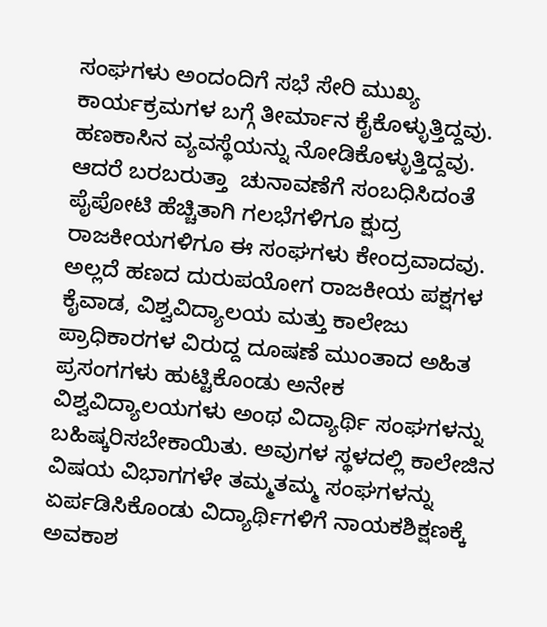ಸಂಘಗಳು ಅಂದಂದಿಗೆ ಸಭೆ ಸೇರಿ ಮುಖ್ಯ ಕಾರ್ಯಕ್ರಮಗಳ ಬಗ್ಗೆ ತೀರ್ಮಾನ ಕೈಕೊಳ್ಳುತ್ತಿದ್ದವು. ಹಣಕಾಸಿನ ವ್ಯವಸ್ಥೆಯನ್ನು ನೋಡಿಕೊಳ್ಳುತ್ತಿದ್ದವು. ಆದರೆ ಬರಬರುತ್ತಾ  ಚುನಾವಣೆಗೆ ಸಂಬಧಿಸಿದಂತೆ ಪೈಪೋಟಿ ಹೆಚ್ಚಿತಾಗಿ ಗಲಭೆಗಳಿಗೂ ಕ್ಷುದ್ರ ರಾಜಕೀಯಗಳಿಗೂ ಈ ಸಂಘಗಳು ಕೇಂದ್ರವಾದವು. ಅಲ್ಲದೆ ಹಣದ ದುರುಪಯೋಗ ರಾಜಕೀಯ ಪಕ್ಷಗಳ ಕೈವಾಡ, ವಿಶ್ವವಿದ್ಯಾಲಯ ಮತ್ತು ಕಾಲೇಜು ಪ್ರಾಧಿಕಾರಗಳ ವಿರುದ್ದ ದೂಷಣೆ ಮುಂತಾದ ಅಹಿತ ಪ್ರಸಂಗಗಳು ಹುಟ್ಟಿಕೊಂಡು ಅನೇಕ ವಿಶ್ವವಿದ್ಯಾಲಯಗಳು ಅಂಥ ವಿದ್ಯಾರ್ಥಿ ಸಂಘಗಳನ್ನು ಬಹಿಷ್ಕರಿಸಬೇಕಾಯಿತು. ಅವುಗಳ ಸ್ಥಳದಲ್ಲಿ ಕಾಲೇಜಿನ ವಿಷಯ ವಿಭಾಗಗಳೇ ತಮ್ಮತಮ್ಮ ಸಂಘಗಳನ್ನು ಏರ್ಪಡಿಸಿಕೊಂಡು ವಿದ್ಯಾರ್ಥಿಗಳಿಗೆ ನಾಯಕಶಿಕ್ಷಣಕ್ಕೆ ಅವಕಾಶ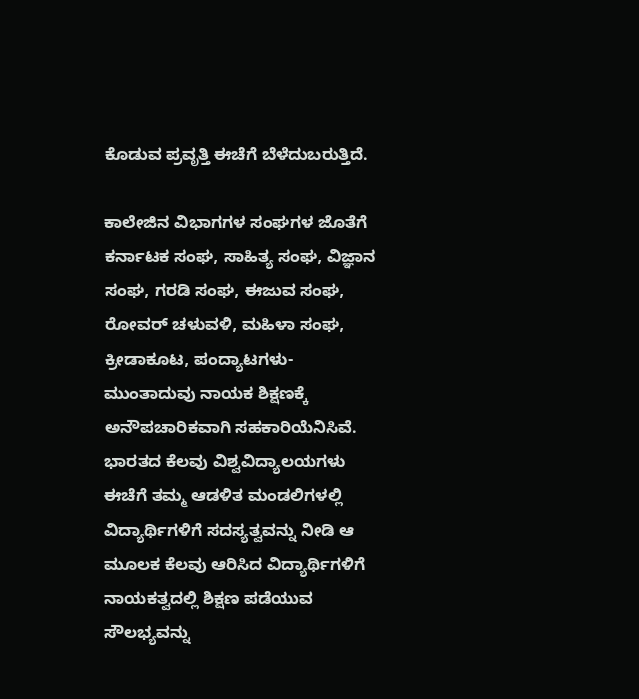ಕೊಡುವ ಪ್ರವೃತ್ತಿ ಈಚೆಗೆ ಬೆಳೆದುಬರುತ್ತಿದೆ.

ಕಾಲೇಜಿನ ವಿಭಾಗಗಳ ಸಂಘಗಳ ಜೊತೆಗೆ ಕರ್ನಾಟಕ ಸಂಘ, ಸಾಹಿತ್ಯ ಸಂಘ, ವಿಜ್ಞಾನ ಸಂಘ, ಗರಡಿ ಸಂಘ, ಈಜುವ ಸಂಘ, ರೋವರ್ ಚಳುವಳಿ, ಮಹಿಳಾ ಸಂಘ, ಕ್ರೀಡಾಕೂಟ, ಪಂದ್ಯಾಟಗಳು-ಮುಂತಾದುವು ನಾಯಕ ಶಿಕ್ಷಣಕ್ಕೆ ಅನೌಪಚಾರಿಕವಾಗಿ ಸಹಕಾರಿಯೆನಿಸಿವೆ. ಭಾರತದ ಕೆಲವು ವಿಶ್ವವಿದ್ಯಾಲಯಗಳು ಈಚೆಗೆ ತಮ್ಮ ಆಡಳಿತ ಮಂಡಲಿಗಳಲ್ಲಿ  ವಿದ್ಯಾರ್ಥಿಗಳಿಗೆ ಸದಸ್ಯತ್ವವನ್ನು ನೀಡಿ ಆ ಮೂಲಕ ಕೆಲವು ಆರಿಸಿದ ವಿದ್ಯಾರ್ಥಿಗಳಿಗೆ ನಾಯಕತ್ವದಲ್ಲಿ ಶಿಕ್ಷಣ ಪಡೆಯುವ ಸೌಲಭ್ಯವನ್ನು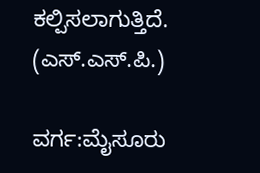ಕಲ್ಪಿಸಲಾಗುತ್ತಿದೆ.
(ಎಸ್.ಎಸ್.ಪಿ.)

ವರ್ಗ:ಮೈಸೂರು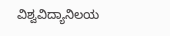ವಿಶ್ವವಿದ್ಯಾನಿಲಯ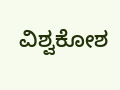ವಿಶ್ವಕೋಶ